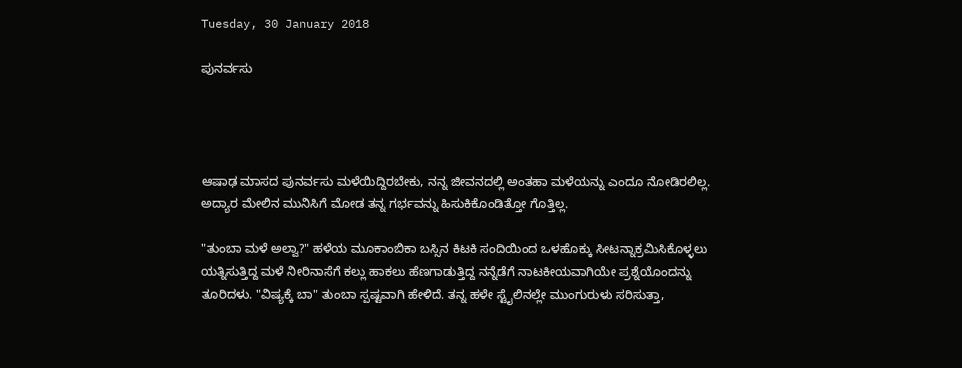Tuesday, 30 January 2018

ಪುನರ್ವಸು




ಆಷಾಢ ಮಾಸದ ಪುನರ್ವಸು ಮಳೆಯಿದ್ದಿರಬೇಕು, ನನ್ನ ಜೀವನದಲ್ಲಿ ಅಂತಹಾ ಮಳೆಯನ್ನು ಎಂದೂ ನೋಡಿರಲಿಲ್ಲ. ಅದ್ಯಾರ ಮೇಲಿನ ಮುನಿಸಿಗೆ ಮೋಡ ತನ್ನ ಗರ್ಭವನ್ನು ಹಿಸುಕಿಕೊಂಡಿತ್ತೋ ಗೊತ್ತಿಲ್ಲ.

"ತುಂಬಾ ಮಳೆ ಅಲ್ವಾ?" ಹಳೆಯ ಮೂಕಾಂಬಿಕಾ ಬಸ್ಸಿನ ಕಿಟಕಿ ಸಂದಿಯಿಂದ ಒಳಹೊಕ್ಕು ಸೀಟನ್ನಾಕ್ರಮಿಸಿಕೊಳ್ಳಲು ಯತ್ನಿಸುತ್ತಿದ್ದ ಮಳೆ ನೀರಿನಾಸೆಗೆ ಕಲ್ಲು ಹಾಕಲು ಹೆಣಗಾಡುತ್ತಿದ್ದ ನನ್ನೆಡೆಗೆ ನಾಟಕೀಯವಾಗಿಯೇ ಪ್ರಶ್ನೆಯೊಂದನ್ನು ತೂರಿದಳು. "ವಿಷ್ಯಕ್ಕೆ ಬಾ" ತುಂಬಾ ಸ್ಪಷ್ಟವಾಗಿ ಹೇಳಿದೆ. ತನ್ನ ಹಳೇ ಸ್ಟೈಲಿನಲ್ಲೇ ಮುಂಗುರುಳು ಸರಿಸುತ್ತಾ,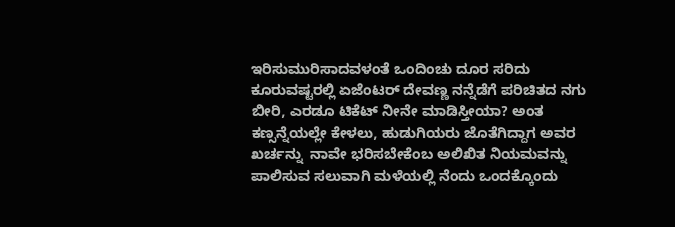ಇರಿಸುಮುರಿಸಾದವಳಂತೆ ಒಂದಿಂಚು ದೂರ ಸರಿದು ಕೂರುವಷ್ಟರಲ್ಲಿ ಏಜೆಂಟರ್ ದೇವಣ್ಣ ನನ್ನೆಡೆಗೆ ಪರಿಚಿತದ ನಗು ಬೀರಿ, ಎರಡೂ ಟಿಕೆಟ್ ನೀನೇ ಮಾಡಿಸ್ತೀಯಾ? ಅಂತ ಕಣ್ಸನ್ನೆಯಲ್ಲೇ ಕೇಳಲು, ಹುಡುಗಿಯರು ಜೊತೆಗಿದ್ದಾಗ ಅವರ ಖರ್ಚನ್ನು  ನಾವೇ ಭರಿಸಬೇಕೆಂಬ ಅಲಿಖಿತ ನಿಯಮವನ್ನು  ಪಾಲಿಸುವ ಸಲುವಾಗಿ ಮಳೆಯಲ್ಲಿ ನೆಂದು ಒಂದಕ್ಕೊಂದು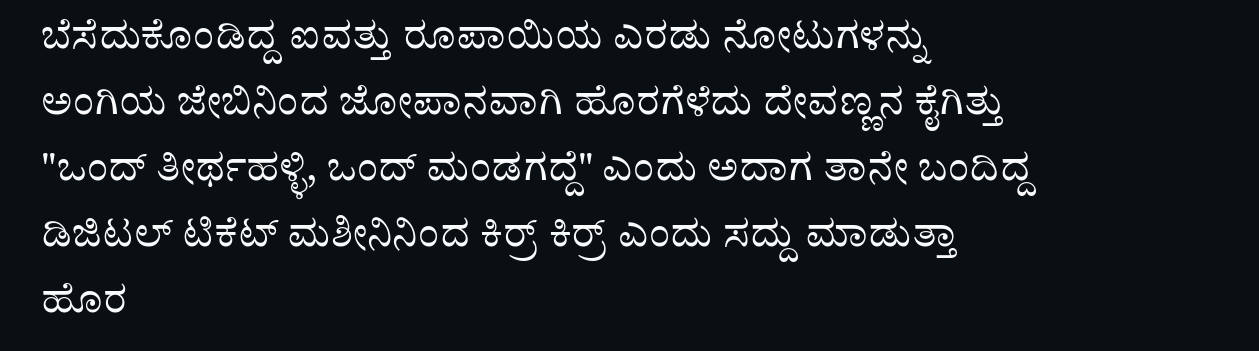ಬೆಸೆದುಕೊಂಡಿದ್ದ ಐವತ್ತು ರೂಪಾಯಿಯ ಎರಡು ನೋಟುಗಳನ್ನು ಅಂಗಿಯ ಜೇಬಿನಿಂದ ಜೋಪಾನವಾಗಿ ಹೊರಗೆಳೆದು ದೇವಣ್ಣನ ಕೈಗಿತ್ತು "ಒಂದ್ ತೀರ್ಥಹಳ್ಳಿ, ಒಂದ್ ಮಂಡಗದ್ದೆ" ಎಂದು ಅದಾಗ ತಾನೇ ಬಂದಿದ್ದ ಡಿಜಿಟಲ್ ಟಿಕೆಟ್ ಮಶೀನಿನಿಂದ ಕಿರ್ರ್ ಕಿರ್ರ್ ಎಂದು ಸದ್ದು ಮಾಡುತ್ತಾ ಹೊರ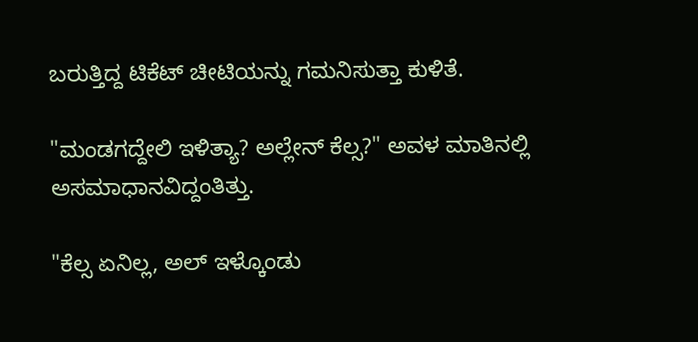ಬರುತ್ತಿದ್ದ ಟಿಕೆಟ್ ಚೀಟಿಯನ್ನು ಗಮನಿಸುತ್ತಾ ಕುಳಿತೆ.

"ಮಂಡಗದ್ದೇಲಿ ಇಳಿತ್ಯಾ? ಅಲ್ಲೇನ್ ಕೆಲ್ಸ?" ಅವಳ ಮಾತಿನಲ್ಲಿ ಅಸಮಾಧಾನವಿದ್ದಂತಿತ್ತು.

"ಕೆಲ್ಸ ಏನಿಲ್ಲ, ಅಲ್ ಇಳ್ಕೊಂಡು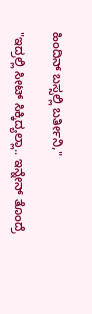ಹಿಂದಿನ್ ಬಸ್ಸಲ್ಲಿ ಬರ್ತೀನಿ,"

"ಇದ್ರಲ್ಲಿ ಸೀಟ್ ಸಿಕ್ಕಿದ್ಯಲ್ಲಾ.. ಇನ್ನೇನ್ ತೊಂದ್ರೆ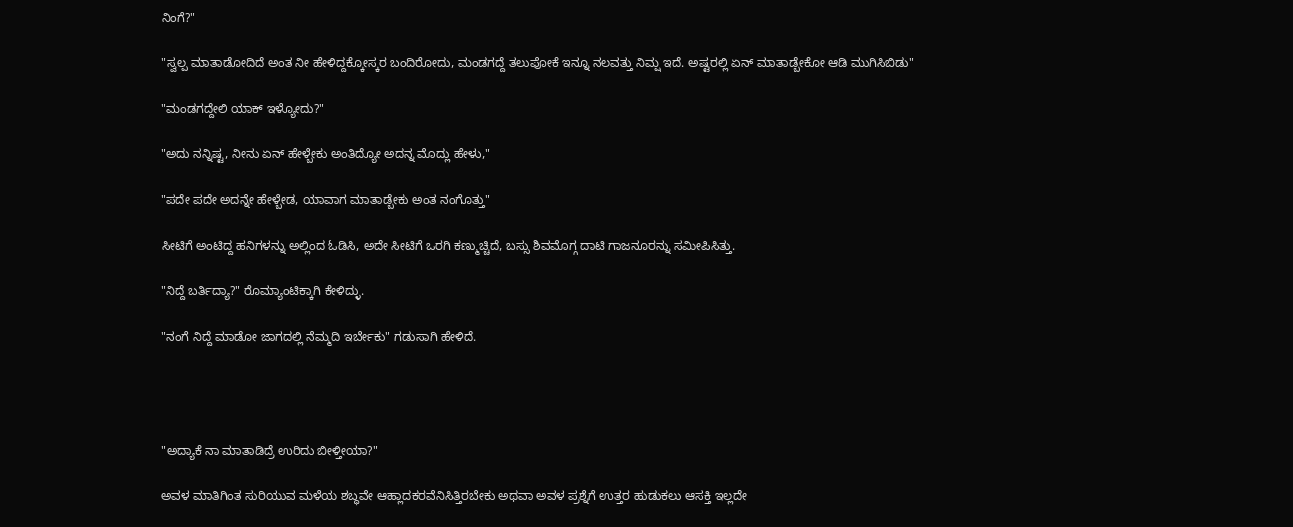ನಿಂಗೆ?"

"ಸ್ವಲ್ಪ ಮಾತಾಡೋದಿದೆ ಅಂತ ನೀ ಹೇಳಿದ್ದಕ್ಕೋಸ್ಕರ ಬಂದಿರೋದು, ಮಂಡಗದ್ದೆ ತಲುಪೋಕೆ ಇನ್ನೂ ನಲವತ್ತು ನಿಮ್ಷ ಇದೆ. ಅಷ್ಟರಲ್ಲಿ ಏನ್ ಮಾತಾಡ್ಬೇಕೋ ಆಡಿ ಮುಗಿಸಿಬಿಡು"

"ಮಂಡಗದ್ದೇಲಿ ಯಾಕ್ ಇಳ್ಯೋದು?"

"ಅದು ನನ್ನಿಷ್ಟ, ನೀನು ಏನ್ ಹೇಳ್ಬೇಕು ಅಂತಿದ್ಯೋ ಅದನ್ನ ಮೊದ್ಲು ಹೇಳು,"

"ಪದೇ ಪದೇ ಅದನ್ನೇ ಹೇಳ್ಬೇಡ, ಯಾವಾಗ ಮಾತಾಡ್ಬೇಕು ಅಂತ ನಂಗೊತ್ತು"

ಸೀಟಿಗೆ ಅಂಟಿದ್ದ ಹನಿಗಳನ್ನು ಅಲ್ಲಿಂದ ಓಡಿಸಿ, ಅದೇ ಸೀಟಿಗೆ ಒರಗಿ ಕಣ್ಮುಚ್ಚಿದೆ, ಬಸ್ಸು ಶಿವಮೊಗ್ಗ ದಾಟಿ ಗಾಜನೂರನ್ನು ಸಮೀಪಿಸಿತ್ತು.

"ನಿದ್ದೆ ಬರ್ತಿದ್ಯಾ?" ರೊಮ್ಯಾಂಟಿಕ್ಕಾಗಿ ಕೇಳಿದ್ಳು.

"ನಂಗೆ ನಿದ್ದೆ ಮಾಡೋ ಜಾಗದಲ್ಲಿ ನೆಮ್ಮದಿ ಇರ್ಬೇಕು" ಗಡುಸಾಗಿ ಹೇಳಿದೆ.




"ಅದ್ಯಾಕೆ ನಾ ಮಾತಾಡಿದ್ರೆ ಉರಿದು ಬೀಳ್ತೀಯಾ?"

ಅವಳ ಮಾತಿಗಿಂತ ಸುರಿಯುವ ಮಳೆಯ ಶಬ್ಧವೇ ಆಹ್ಲಾದಕರವೆನಿಸಿತ್ತಿರಬೇಕು ಅಥವಾ ಅವಳ ಪ್ರಶ್ನೆಗೆ ಉತ್ತರ ಹುಡುಕಲು ಆಸಕ್ತಿ ಇಲ್ಲದೇ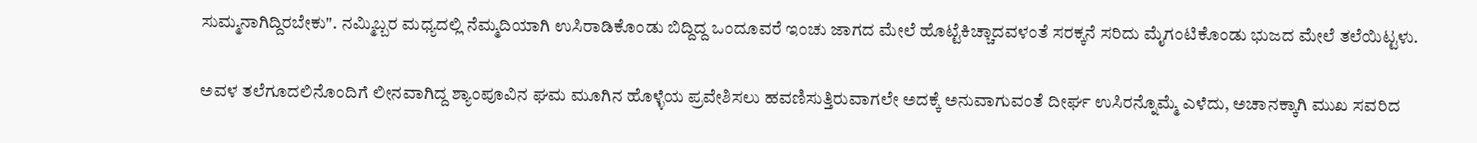ಸುಮ್ಮನಾಗಿದ್ದಿರಬೇಕು". ನಮ್ಮಿಬ್ಬರ ಮಧ್ಯದಲ್ಲಿ ನೆಮ್ಮದಿಯಾಗಿ ಉಸಿರಾಡಿಕೊಂಡು ಬಿದ್ದಿದ್ದ ಒಂದೂವರೆ ಇಂಚು ಜಾಗದ ಮೇಲೆ ಹೊಟ್ಟೆಕಿಚ್ಚಾದವಳಂತೆ ಸರಕ್ಕನೆ ಸರಿದು ಮೈಗಂಟಿಕೊಂಡು ಭುಜದ ಮೇಲೆ ತಲೆಯಿಟ್ಟಳು.

ಅವಳ ತಲೆಗೂದಲಿನೊಂದಿಗೆ ಲೀನವಾಗಿದ್ದ ಶ್ಯಾಂಪೂವಿನ ಘಮ ಮೂಗಿನ ಹೊಳ್ಳೆಯ ಪ್ರವೇಶಿಸಲು ಹವಣಿಸುತ್ತಿರುವಾಗಲೇ ಅದಕ್ಕೆ ಅನುವಾಗುವಂತೆ ದೀರ್ಘ ಉಸಿರನ್ನೊಮ್ಮೆ ಎಳೆದು, ಅಚಾನಕ್ಕಾಗಿ ಮುಖ ಸವರಿದ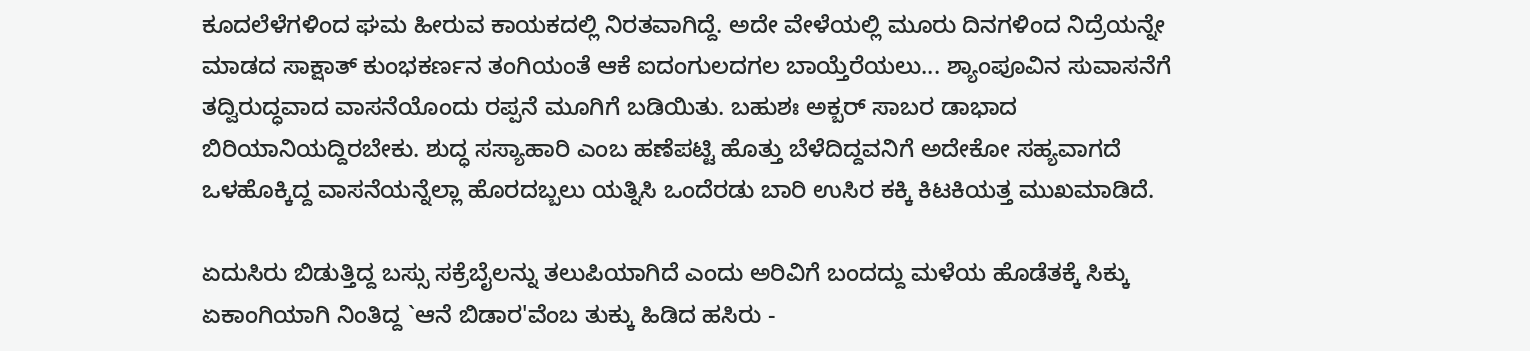ಕೂದಲೆಳೆಗಳಿಂದ ಘಮ ಹೀರುವ ಕಾಯಕದಲ್ಲಿ ನಿರತವಾಗಿದ್ದೆ. ಅದೇ ವೇಳೆಯಲ್ಲಿ ಮೂರು ದಿನಗಳಿಂದ ನಿದ್ರೆಯನ್ನೇ ಮಾಡದ ಸಾಕ್ಷಾತ್ ಕುಂಭಕರ್ಣನ ತಂಗಿಯಂತೆ ಆಕೆ ಐದಂಗುಲದಗಲ ಬಾಯ್ತೆರೆಯಲು... ಶ್ಯಾಂಪೂವಿನ ಸುವಾಸನೆಗೆ ತದ್ವಿರುದ್ಧವಾದ ವಾಸನೆಯೊಂದು ರಪ್ಪನೆ ಮೂಗಿಗೆ ಬಡಿಯಿತು. ಬಹುಶಃ ಅಕ್ಬರ್ ಸಾಬರ ಡಾಭಾದ ಬಿರಿಯಾನಿಯದ್ದಿರಬೇಕು. ಶುದ್ಧ ಸಸ್ಯಾಹಾರಿ ಎಂಬ ಹಣೆಪಟ್ಟಿ ಹೊತ್ತು ಬೆಳೆದಿದ್ದವನಿಗೆ ಅದೇಕೋ ಸಹ್ಯವಾಗದೆ ಒಳಹೊಕ್ಕಿದ್ದ ವಾಸನೆಯನ್ನೆಲ್ಲಾ ಹೊರದಬ್ಬಲು ಯತ್ನಿಸಿ ಒಂದೆರಡು ಬಾರಿ ಉಸಿರ ಕಕ್ಕಿ ಕಿಟಕಿಯತ್ತ ಮುಖಮಾಡಿದೆ.

ಏದುಸಿರು ಬಿಡುತ್ತಿದ್ದ ಬಸ್ಸು ಸಕ್ರೆಬೈಲನ್ನು ತಲುಪಿಯಾಗಿದೆ ಎಂದು ಅರಿವಿಗೆ ಬಂದದ್ದು ಮಳೆಯ ಹೊಡೆತಕ್ಕೆ ಸಿಕ್ಕು ಏಕಾಂಗಿಯಾಗಿ ನಿಂತಿದ್ದ `ಆನೆ ಬಿಡಾರ'ವೆಂಬ ತುಕ್ಕು ಹಿಡಿದ ಹಸಿರು -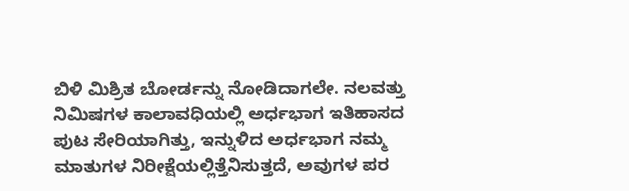ಬಿಳಿ ಮಿಶ್ರಿತ ಬೋರ್ಡನ್ನು ನೋಡಿದಾಗಲೇ. ನಲವತ್ತು ನಿಮಿಷಗಳ ಕಾಲಾವಧಿಯಲ್ಲಿ ಅರ್ಧಭಾಗ ಇತಿಹಾಸದ ಪುಟ ಸೇರಿಯಾಗಿತ್ತು, ಇನ್ನುಳಿದ ಅರ್ಧಭಾಗ ನಮ್ಮ ಮಾತುಗಳ ನಿರೀಕ್ಷೆಯಲ್ಲಿತ್ತೆನಿಸುತ್ತದೆ, ಅವುಗಳ ಪರ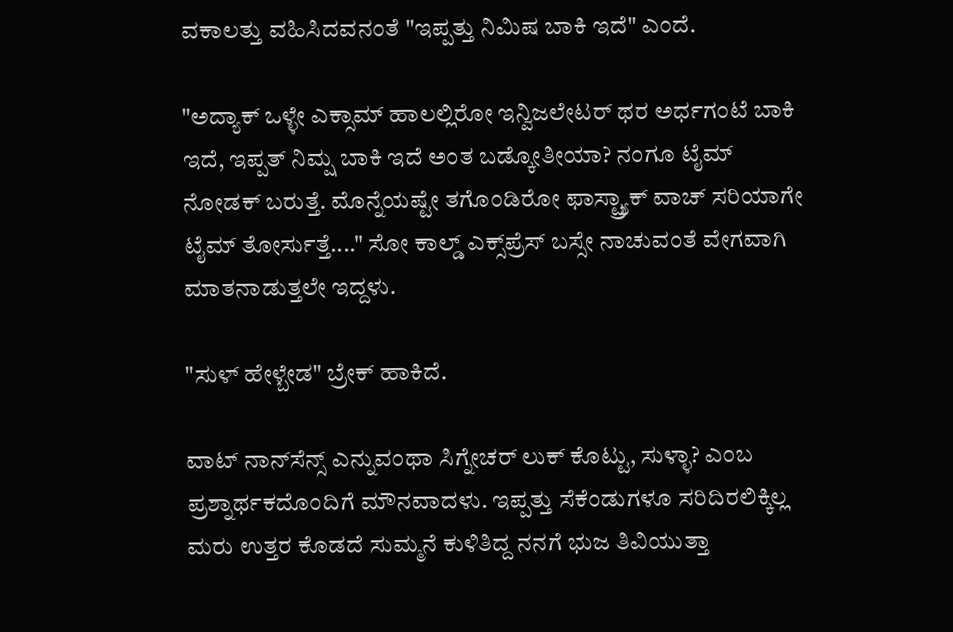ವಕಾಲತ್ತು ವಹಿಸಿದವನಂತೆ "ಇಪ್ಪತ್ತು ನಿಮಿಷ ಬಾಕಿ ಇದೆ" ಎಂದೆ.

"ಅದ್ಯಾಕ್ ಒಳ್ಳೇ ಎಕ್ಸಾಮ್ ಹಾಲಲ್ಲಿರೋ ಇನ್ವಿಜಲೇಟರ್ ಥರ ಅರ್ಧಗಂಟೆ ಬಾಕಿ ಇದೆ, ಇಪ್ಪತ್ ನಿಮ್ಷ ಬಾಕಿ ಇದೆ ಅಂತ ಬಡ್ಕೋತೀಯಾ? ನಂಗೂ ಟೈಮ್ ನೋಡಕ್ ಬರುತ್ತೆ. ಮೊನ್ನೆಯಷ್ಟೇ ತಗೊಂಡಿರೋ ಫಾಸ್ಟ್ರ್ಯಾಕ್ ವಾಚ್ ಸರಿಯಾಗೇ ಟೈಮ್ ತೋರ್ಸುತ್ತೆ...." ಸೋ ಕಾಲ್ಡ್ ಎಕ್ಸ್‌ಪ್ರೆಸ್ ಬಸ್ಸೇ ನಾಚುವಂತೆ ವೇಗವಾಗಿ ಮಾತನಾಡುತ್ತಲೇ ಇದ್ದಳು.

"ಸುಳ್ ಹೇಳ್ಬೇಡ" ಬ್ರೇಕ್ ಹಾಕಿದೆ.

ವಾಟ್ ನಾನ್‌ಸೆನ್ಸ್ ಎನ್ನುವಂಥಾ ಸಿಗ್ನೇಚರ್ ಲುಕ್ ಕೊಟ್ಟು, ಸುಳ್ಳಾ? ಎಂಬ ಪ್ರಶ್ನಾರ್ಥಕದೊಂದಿಗೆ ಮೌನವಾದಳು. ಇಪ್ಪತ್ತು ಸೆಕೆಂಡುಗಳೂ ಸರಿದಿರಲಿಕ್ಕಿಲ್ಲ ಮರು ಉತ್ತರ ಕೊಡದೆ ಸುಮ್ಮನೆ ಕುಳಿತಿದ್ದ ನನಗೆ ಭುಜ ತಿವಿಯುತ್ತಾ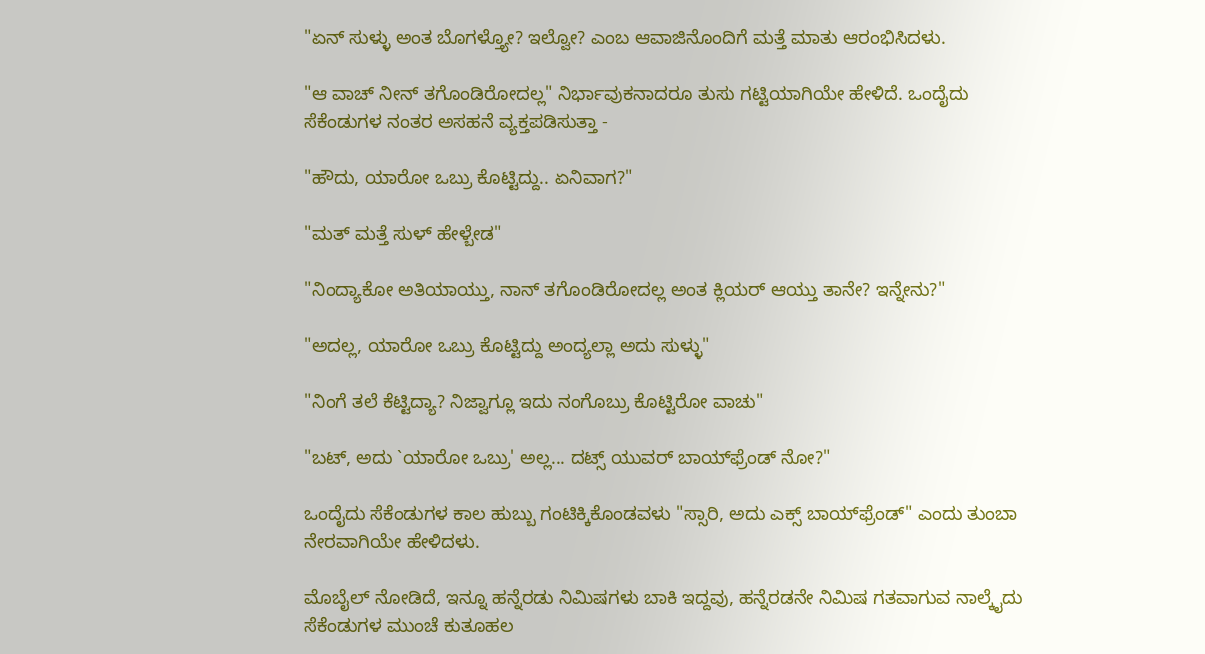"ಏನ್ ಸುಳ್ಳು ಅಂತ ಬೊಗಳ್ತ್ಯೋ? ಇಲ್ವೋ? ಎಂಬ ಆವಾಜಿನೊಂದಿಗೆ ಮತ್ತೆ ಮಾತು ಆರಂಭಿಸಿದಳು.

"ಆ ವಾಚ್ ನೀನ್ ತಗೊಂಡಿರೋದಲ್ಲ" ನಿರ್ಭಾವುಕನಾದರೂ ತುಸು ಗಟ್ಟಿಯಾಗಿಯೇ ಹೇಳಿದೆ. ಒಂದೈದು ಸೆಕೆಂಡುಗಳ ನಂತರ ಅಸಹನೆ ವ್ಯಕ್ತಪಡಿಸುತ್ತಾ -

"ಹೌದು, ಯಾರೋ ಒಬ್ರು ಕೊಟ್ಟಿದ್ದು.. ಏನಿವಾಗ?"

"ಮತ್ ಮತ್ತೆ ಸುಳ್ ಹೇಳ್ಬೇಡ"

"ನಿಂದ್ಯಾಕೋ ಅತಿಯಾಯ್ತು, ನಾನ್ ತಗೊಂಡಿರೋದಲ್ಲ ಅಂತ ಕ್ಲಿಯರ್ ಆಯ್ತು ತಾನೇ? ಇನ್ನೇನು?"

"ಅದಲ್ಲ, ಯಾರೋ ಒಬ್ರು ಕೊಟ್ಟಿದ್ದು ಅಂದ್ಯಲ್ಲಾ ಅದು ಸುಳ್ಳು"

"ನಿಂಗೆ ತಲೆ ಕೆಟ್ಟಿದ್ಯಾ? ನಿಜ್ವಾಗ್ಲೂ ಇದು ನಂಗೊಬ್ರು ಕೊಟ್ಟಿರೋ ವಾಚು"

"ಬಟ್, ಅದು `ಯಾರೋ ಒಬ್ರು' ಅಲ್ಲ... ದಟ್ಸ್ ಯುವರ್ ಬಾಯ್‌ಫ್ರೆಂಡ್ ನೋ?"

ಒಂದೈದು ಸೆಕೆಂಡುಗಳ ಕಾಲ ಹುಬ್ಬು ಗಂಟಿಕ್ಕಿಕೊಂಡವಳು "ಸ್ಸಾರಿ, ಅದು ಎಕ್ಸ್ ಬಾಯ್‌ಫ್ರೆಂಡ್" ಎಂದು ತುಂಬಾ ನೇರವಾಗಿಯೇ ಹೇಳಿದಳು.

ಮೊಬೈಲ್ ನೋಡಿದೆ, ಇನ್ನೂ ಹನ್ನೆರಡು ನಿಮಿಷಗಳು ಬಾಕಿ ಇದ್ದವು, ಹನ್ನೆರಡನೇ ನಿಮಿಷ ಗತವಾಗುವ ನಾಲ್ಕೈದು ಸೆಕೆಂಡುಗಳ ಮುಂಚೆ ಕುತೂಹಲ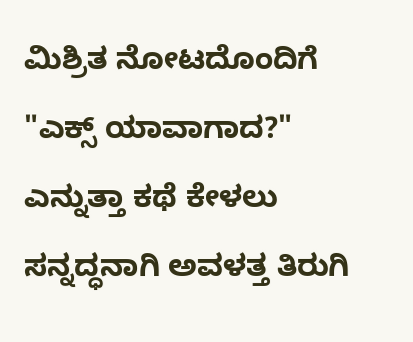ಮಿಶ್ರಿತ ನೋಟದೊಂದಿಗೆ "ಎಕ್ಸ್ ಯಾವಾಗಾದ?" ಎನ್ನುತ್ತಾ ಕಥೆ ಕೇಳಲು ಸನ್ನದ್ಧನಾಗಿ ಅವಳತ್ತ ತಿರುಗಿ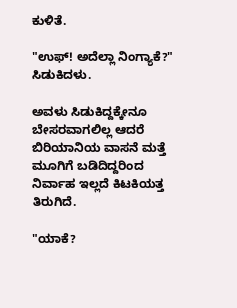ಕುಳಿತೆ.

"ಉಫ್! ಅದೆಲ್ಲಾ ನಿಂಗ್ಯಾಕೆ?" ಸಿಡುಕಿದಳು.

ಅವಳು ಸಿಡುಕಿದ್ದಕ್ಕೇನೂ ಬೇಸರವಾಗಲಿಲ್ಲ ಆದರೆ ಬಿರಿಯಾನಿಯ ವಾಸನೆ ಮತ್ತೆ ಮೂಗಿಗೆ ಬಡಿದಿದ್ದರಿಂದ ನಿರ್ವಾಹ ಇಲ್ಲದೆ ಕಿಟಕಿಯತ್ತ ತಿರುಗಿದೆ.

"ಯಾಕೆ?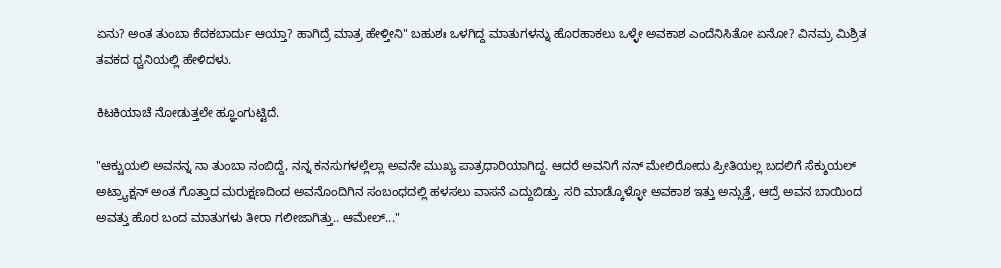ಏನು? ಅಂತ ತುಂಬಾ ಕೆದಕಬಾರ್ದು ಆಯ್ತಾ? ಹಾಗಿದ್ರೆ ಮಾತ್ರ ಹೇಳ್ತೀನಿ" ಬಹುಶಃ ಒಳಗಿದ್ದ ಮಾತುಗಳನ್ನು ಹೊರಹಾಕಲು ಒಳ್ಳೇ ಅವಕಾಶ ಎಂದೆನಿಸಿತೋ ಏನೋ? ವಿನಮ್ರ ಮಿಶ್ರಿತ ತವಕದ ಧ್ವನಿಯಲ್ಲಿ ಹೇಳಿದಳು.

ಕಿಟಕಿಯಾಚೆ ನೋಡುತ್ತಲೇ ಹ್ಞೂಂಗುಟ್ಟಿದೆ.

"ಆಕ್ಚುಯಲಿ ಅವನನ್ನ ನಾ ತುಂಬಾ ನಂಬಿದ್ದೆ, ನನ್ನ ಕನಸುಗಳಲ್ಲೆಲ್ಲಾ ಅವನೇ ಮುಖ್ಯ ಪಾತ್ರಧಾರಿಯಾಗಿದ್ದ. ಆದರೆ ಅವನಿಗೆ ನನ್ ಮೇಲಿರೋದು ಪ್ರೀತಿಯಲ್ಲ ಬದಲಿಗೆ ಸೆಕ್ಶುಯಲ್ ಅಟ್ರ್ಯಾಕ್ಷನ್ ಅಂತ ಗೊತ್ತಾದ ಮರುಕ್ಷಣದಿಂದ ಅವನೊಂದಿಗಿನ ಸಂಬಂಧದಲ್ಲಿ ಹಳಸಲು ವಾಸನೆ ಎದ್ದುಬಿಡ್ತು. ಸರಿ ಮಾಡ್ಕೊಳ್ಳೋ ಅವಕಾಶ ಇತ್ತು ಅನ್ಸುತ್ತೆ, ಆದ್ರೆ ಅವನ ಬಾಯಿಂದ ಅವತ್ತು ಹೊರ ಬಂದ ಮಾತುಗಳು ತೀರಾ ಗಲೀಜಾಗಿತ್ತು.. ಆಮೇಲ್..."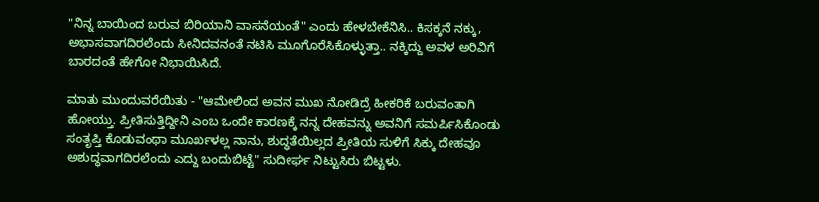"ನಿನ್ನ ಬಾಯಿಂದ ಬರುವ ಬಿರಿಯಾನಿ ವಾಸನೆಯಂತೆ" ಎಂದು ಹೇಳಬೇಕೆನಿಸಿ.. ಕಿಸಕ್ಕನೆ ನಕ್ಕು, ಅಭಾಸವಾಗದಿರಲೆಂದು ಸೀನಿದವನಂತೆ ನಟಿಸಿ ಮೂಗೊರೆಸಿಕೊಳ್ಳುತ್ತಾ.. ನಕ್ಕಿದ್ದು ಅವಳ ಅರಿವಿಗೆ ಬಾರದಂತೆ ಹೇಗೋ ನಿಭಾಯಿಸಿದೆ.

ಮಾತು ಮುಂದುವರೆಯಿತು - "ಆಮೇಲಿಂದ ಅವನ ಮುಖ ನೋಡಿದ್ರೆ ಹೀಕರಿಕೆ ಬರುವಂತಾಗಿ ಹೋಯ್ತು. ಪ್ರೀತಿಸುತ್ತಿದ್ದೀನಿ ಎಂಬ ಒಂದೇ ಕಾರಣಕ್ಕೆ ನನ್ನ ದೇಹವನ್ನು ಅವನಿಗೆ ಸಮರ್ಪಿಸಿಕೊಂಡು ಸಂತೃಪ್ತಿ ಕೊಡುವಂಥಾ ಮೂರ್ಖಳಲ್ಲ ನಾನು, ಶುದ್ಧತೆಯಿಲ್ಲದ ಪ್ರೀತಿಯ ಸುಳಿಗೆ ಸಿಕ್ಕು ದೇಹವೂ ಅಶುದ್ಧವಾಗದಿರಲೆಂದು ಎದ್ದು ಬಂದುಬಿಟ್ಟೆ" ಸುದೀರ್ಘ ನಿಟ್ಟುಸಿರು ಬಿಟ್ಟಳು.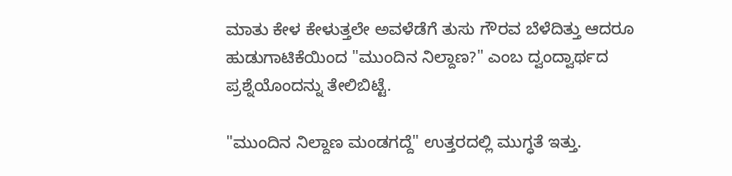ಮಾತು ಕೇಳ ಕೇಳುತ್ತಲೇ ಅವಳೆಡೆಗೆ ತುಸು ಗೌರವ ಬೆಳೆದಿತ್ತು ಆದರೂ ಹುಡುಗಾಟಿಕೆಯಿಂದ "ಮುಂದಿನ ನಿಲ್ದಾಣ?" ಎಂಬ ದ್ವಂದ್ವಾರ್ಥದ ಪ್ರಶ್ನೆಯೊಂದನ್ನು ತೇಲಿಬಿಟ್ಟೆ.

"ಮುಂದಿನ ನಿಲ್ದಾಣ ಮಂಡಗದ್ದೆ" ಉತ್ತರದಲ್ಲಿ ಮುಗ್ಧತೆ ಇತ್ತು.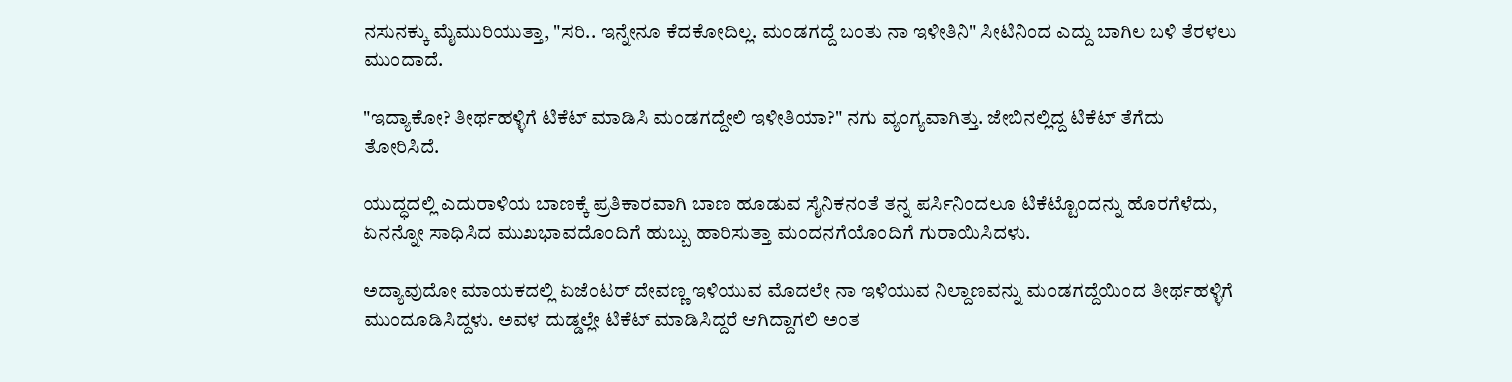ನಸುನಕ್ಕು ಮೈಮುರಿಯುತ್ತಾ, "ಸರಿ.. ಇನ್ನೇನೂ ಕೆದಕೋದಿಲ್ಲ. ಮಂಡಗದ್ದೆ ಬಂತು ನಾ ಇಳೀತಿನಿ" ಸೀಟಿನಿಂದ ಎದ್ದು ಬಾಗಿಲ ಬಳಿ ತೆರಳಲು ಮುಂದಾದೆ.

"ಇದ್ಯಾಕೋ? ತೀರ್ಥಹಳ್ಳಿಗೆ ಟಿಕೆಟ್ ಮಾಡಿಸಿ ಮಂಡಗದ್ದೇಲಿ ಇಳೀತಿಯಾ?" ನಗು ವ್ಯಂಗ್ಯವಾಗಿತ್ತು. ಜೇಬಿನಲ್ಲಿದ್ದ ಟಿಕೆಟ್ ತೆಗೆದು ತೋರಿಸಿದೆ.

ಯುದ್ಧದಲ್ಲಿ ಎದುರಾಳಿಯ ಬಾಣಕ್ಕೆ ಪ್ರತಿಕಾರವಾಗಿ ಬಾಣ ಹೂಡುವ ಸೈನಿಕನಂತೆ ತನ್ನ ಪರ್ಸಿನಿಂದಲೂ ಟಿಕೆಟ್ಟೊಂದನ್ನು ಹೊರಗೆಳೆದು, ಏನನ್ನೋ ಸಾಧಿಸಿದ ಮುಖಭಾವದೊಂದಿಗೆ ಹುಬ್ಬು ಹಾರಿಸುತ್ತಾ ಮಂದನಗೆಯೊಂದಿಗೆ ಗುರಾಯಿಸಿದಳು.

ಅದ್ಯಾವುದೋ ಮಾಯಕದಲ್ಲಿ ಏಜೆಂಟರ್ ದೇವಣ್ಣ ಇಳಿಯುವ ಮೊದಲೇ ನಾ ಇಳಿಯುವ ನಿಲ್ದಾಣವನ್ನು ಮಂಡಗದ್ದೆಯಿಂದ ತೀರ್ಥಹಳ್ಳಿಗೆ ಮುಂದೂಡಿಸಿದ್ದಳು. ಅವಳ ದುಡ್ಡಲ್ಲೇ ಟಿಕೆಟ್ ಮಾಡಿಸಿದ್ದರೆ ಆಗಿದ್ದಾಗಲಿ ಅಂತ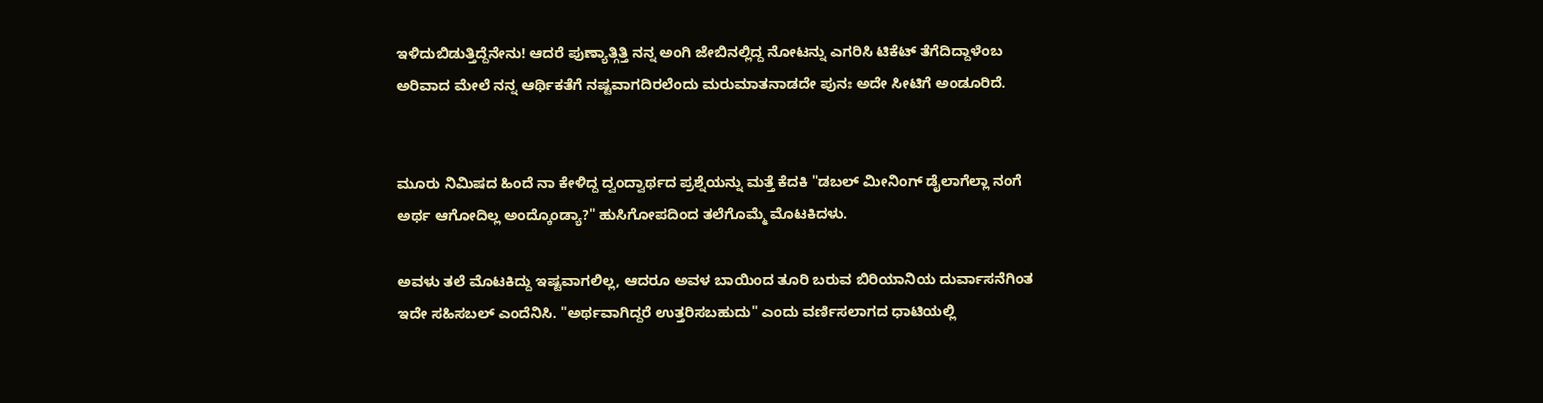ಇಳಿದುಬಿಡುತ್ತಿದ್ದೆನೇನು! ಆದರೆ ಪುಣ್ಯಾತ್ಗಿತ್ತಿ ನನ್ನ ಅಂಗಿ ಜೇಬಿನಲ್ಲಿದ್ದ ನೋಟನ್ನು ಎಗರಿಸಿ ಟಿಕೆಟ್ ತೆಗೆದಿದ್ದಾಳೆಂಬ ಅರಿವಾದ ಮೇಲೆ ನನ್ನ ಆರ್ಥಿಕತೆಗೆ ನಷ್ಟವಾಗದಿರಲೆಂದು ಮರುಮಾತನಾಡದೇ ಪುನಃ ಅದೇ ಸೀಟಿಗೆ ಅಂಡೂರಿದೆ.


ಮೂರು ನಿಮಿಷದ ಹಿಂದೆ ನಾ ಕೇಳಿದ್ದ ದ್ವಂದ್ವಾರ್ಥದ ಪ್ರಶ್ನೆಯನ್ನು ಮತ್ತೆ ಕೆದಕಿ "ಡಬಲ್ ಮೀನಿಂಗ್ ಡೈಲಾಗೆಲ್ಲಾ ನಂಗೆ ಅರ್ಥ ಆಗೋದಿಲ್ಲ ಅಂದ್ಕೊಂಡ್ಯಾ?" ಹುಸಿಗೋಪದಿಂದ ತಲೆಗೊಮ್ಮೆ ಮೊಟಕಿದಳು.

ಅವಳು ತಲೆ ಮೊಟಕಿದ್ದು ಇಷ್ಟವಾಗಲಿಲ್ಲ, ಆದರೂ ಅವಳ ಬಾಯಿಂದ ತೂರಿ ಬರುವ ಬಿರಿಯಾನಿಯ ದುರ್ವಾಸನೆಗಿಂತ ಇದೇ ಸಹಿಸಬಲ್ ಎಂದೆನಿಸಿ. "ಅರ್ಥವಾಗಿದ್ದರೆ ಉತ್ತರಿಸಬಹುದು" ಎಂದು ವರ್ಣಿಸಲಾಗದ ಧಾಟಿಯಲ್ಲಿ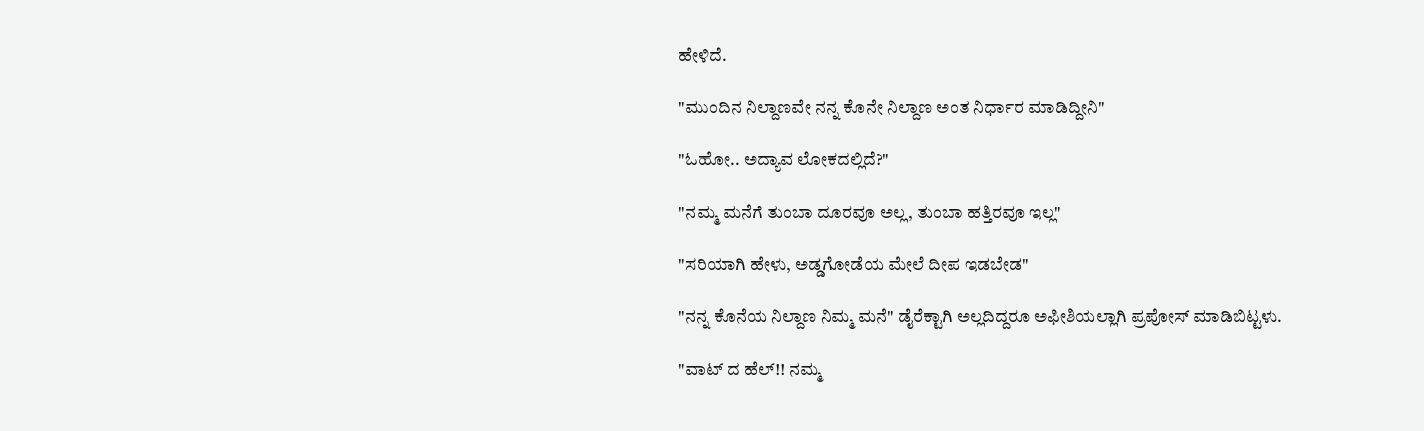ಹೇಳಿದೆ.

"ಮುಂದಿನ ನಿಲ್ದಾಣವೇ ನನ್ನ ಕೊನೇ ನಿಲ್ದಾಣ ಅಂತ ನಿರ್ಧಾರ ಮಾಡಿದ್ದೀನಿ"

"ಓಹೋ.. ಅದ್ಯಾವ ಲೋಕದಲ್ಲಿದೆ?"

"ನಮ್ಮ ಮನೆಗೆ ತುಂಬಾ ದೂರವೂ ಅಲ್ಲ, ತುಂಬಾ ಹತ್ತಿರವೂ ಇಲ್ಲ"

"ಸರಿಯಾಗಿ ಹೇಳು, ಅಡ್ಡಗೋಡೆಯ ಮೇಲೆ ದೀಪ ಇಡಬೇಡ"

"ನನ್ನ ಕೊನೆಯ ನಿಲ್ದಾಣ ನಿಮ್ಮ ಮನೆ" ಡೈರೆಕ್ಟಾಗಿ ಅಲ್ಲದಿದ್ದರೂ ಅಫೀಶಿಯಲ್ಲಾಗಿ ಪ್ರಪೋಸ್ ಮಾಡಿಬಿಟ್ಟಳು.

"ವಾಟ್ ದ ಹೆಲ್!! ನಮ್ಮ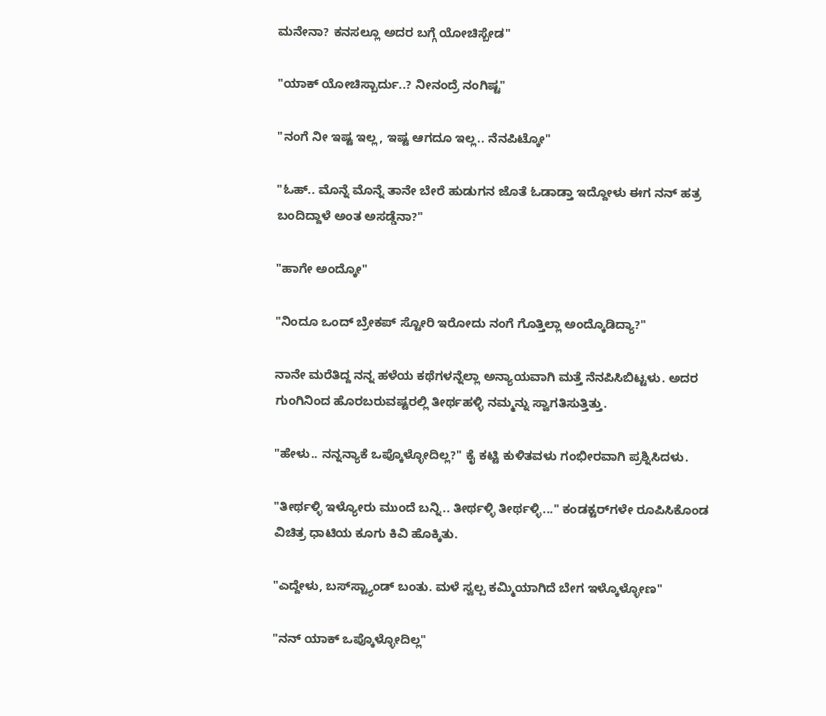ಮನೇನಾ? ಕನಸಲ್ಲೂ ಅದರ ಬಗ್ಗೆ ಯೋಚಿಸ್ಬೇಡ"

"ಯಾಕ್ ಯೋಚಿಸ್ಬಾರ್ದು..? ನೀನಂದ್ರೆ ನಂಗಿಷ್ಟ"

"ನಂಗೆ ನೀ ಇಷ್ಟ ಇಲ್ಲ, ಇಷ್ಟ ಆಗದೂ ಇಲ್ಲ.. ನೆನಪಿಟ್ಕೋ"

"ಓಹ್.. ಮೊನ್ನೆ ಮೊನ್ನೆ ತಾನೇ ಬೇರೆ ಹುಡುಗನ ಜೊತೆ ಓಡಾಡ್ತಾ ಇದ್ದೋಳು ಈಗ ನನ್ ಹತ್ರ ಬಂದಿದ್ದಾಳೆ ಅಂತ ಅಸಡ್ಡೆನಾ?"

"ಹಾಗೇ ಅಂದ್ಕೋ"

"ನಿಂದೂ ಒಂದ್ ಬ್ರೇಕಪ್ ಸ್ಟೋರಿ ಇರೋದು ನಂಗೆ ಗೊತ್ತಿಲ್ಲಾ ಅಂದ್ಕೊಡಿದ್ಯಾ?"

ನಾನೇ ಮರೆತಿದ್ದ ನನ್ನ ಹಳೆಯ ಕಥೆಗಳನ್ನೆಲ್ಲಾ ಅನ್ಯಾಯವಾಗಿ ಮತ್ತೆ ನೆನಪಿಸಿಬಿಟ್ಟಳು. ಅದರ ಗುಂಗಿನಿಂದ ಹೊರಬರುವಷ್ಟರಲ್ಲಿ ತೀರ್ಥಹಳ್ಳಿ ನಮ್ಮನ್ನು ಸ್ವಾಗತಿಸುತ್ತಿತ್ತು.

"ಹೇಳು.. ನನ್ನನ್ಯಾಕೆ ಒಪ್ಕೊಳ್ಳೋದಿಲ್ಲ?" ಕೈ ಕಟ್ಟಿ ಕುಳಿತವಳು ಗಂಭೀರವಾಗಿ ಪ್ರಶ್ನಿಸಿದಳು.

"ತೀರ್ಥಳ್ಳಿ ಇಳ್ಯೋರು ಮುಂದೆ ಬನ್ನಿ.. ತೀರ್ಥಳ್ಳಿ ತೀರ್ಥಳ್ಳಿ..." ಕಂಡಕ್ಟರ್‌ಗಳೇ ರೂಪಿಸಿಕೊಂಡ ವಿಚಿತ್ರ ಧಾಟಿಯ ಕೂಗು ಕಿವಿ ಹೊಕ್ಕಿತು.

"ಎದ್ದೇಳು, ಬಸ್‌ಸ್ಟ್ಯಾಂಡ್ ಬಂತು. ಮಳೆ ಸ್ವಲ್ಪ ಕಮ್ಮಿಯಾಗಿದೆ ಬೇಗ ಇಳ್ಕೊಳ್ಳೋಣ"

"ನನ್ ಯಾಕ್ ಒಪ್ಕೊಳ್ಳೋದಿಲ್ಲ"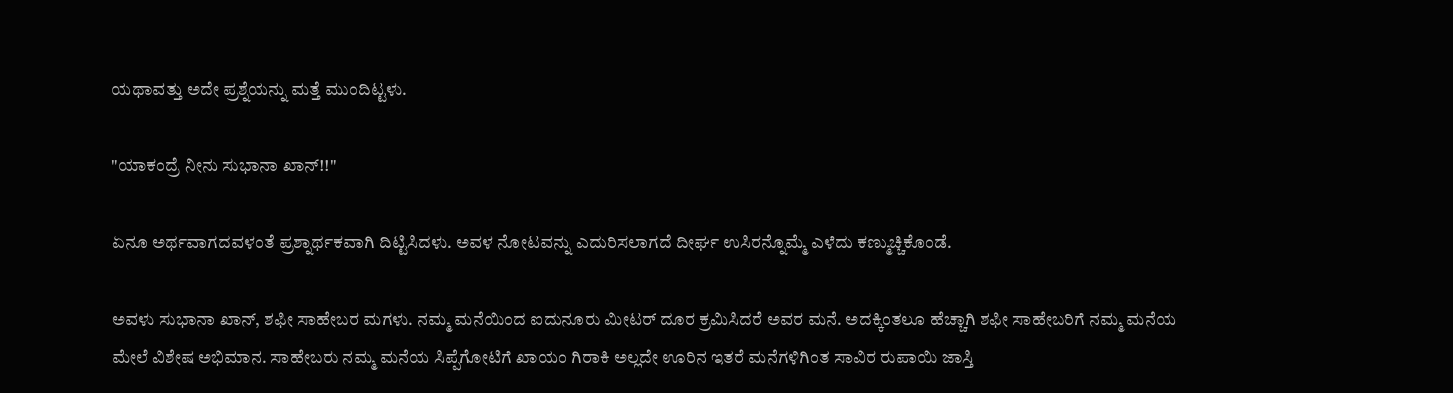ಯಥಾವತ್ತು ಅದೇ ಪ್ರಶ್ನೆಯನ್ನು ಮತ್ತೆ ಮುಂದಿಟ್ಟಳು.

"ಯಾಕಂದ್ರೆ ನೀನು ಸುಭಾನಾ ಖಾನ್!!"

ಏನೂ ಅರ್ಥವಾಗದವಳಂತೆ ಪ್ರಶ್ನಾರ್ಥಕವಾಗಿ ದಿಟ್ಟಿಸಿದಳು. ಅವಳ ನೋಟವನ್ನು ಎದುರಿಸಲಾಗದೆ ದೀರ್ಘ ಉಸಿರನ್ನೊಮ್ಮೆ ಎಳೆದು ಕಣ್ಮುಚ್ಚಿಕೊಂಡೆ.

ಅವಳು ಸುಭಾನಾ ಖಾನ್, ಶಫೀ ಸಾಹೇಬರ ಮಗಳು. ನಮ್ಮ ಮನೆಯಿಂದ ಐದುನೂರು ಮೀಟರ್ ದೂರ ಕ್ರಮಿಸಿದರೆ ಅವರ ಮನೆ. ಅದಕ್ಕಿಂತಲೂ ಹೆಚ್ಚಾಗಿ ಶಫೀ ಸಾಹೇಬರಿಗೆ ನಮ್ಮ ಮನೆಯ ಮೇಲೆ ವಿಶೇಷ ಅಭಿಮಾನ. ಸಾಹೇಬರು ನಮ್ಮ ಮನೆಯ ಸಿಪ್ಪೆಗೋಟಿಗೆ ಖಾಯಂ ಗಿರಾಕಿ ಅಲ್ಲದೇ ಊರಿನ ಇತರೆ ಮನೆಗಳಿಗಿಂತ ಸಾವಿರ ರುಪಾಯಿ ಜಾಸ್ತಿ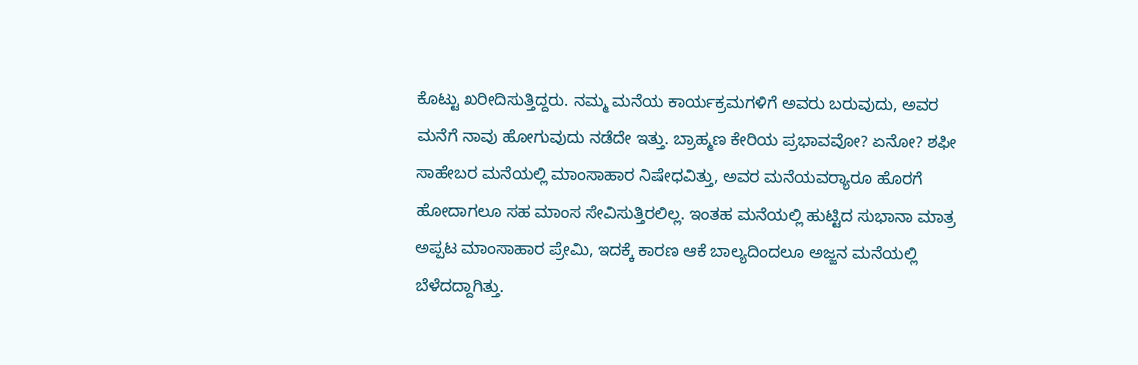ಕೊಟ್ಟು ಖರೀದಿಸುತ್ತಿದ್ದರು. ನಮ್ಮ ಮನೆಯ ಕಾರ್ಯಕ್ರಮಗಳಿಗೆ ಅವರು ಬರುವುದು, ಅವರ ಮನೆಗೆ ನಾವು ಹೋಗುವುದು ನಡೆದೇ ಇತ್ತು. ಬ್ರಾಹ್ಮಣ ಕೇರಿಯ ಪ್ರಭಾವವೋ? ಏನೋ? ಶಫೀ ಸಾಹೇಬರ ಮನೆಯಲ್ಲಿ ಮಾಂಸಾಹಾರ ನಿಷೇಧವಿತ್ತು, ಅವರ ಮನೆಯವರ‌್ಯಾರೂ ಹೊರಗೆ ಹೋದಾಗಲೂ ಸಹ ಮಾಂಸ ಸೇವಿಸುತ್ತಿರಲಿಲ್ಲ. ಇಂತಹ ಮನೆಯಲ್ಲಿ ಹುಟ್ಟಿದ ಸುಭಾನಾ ಮಾತ್ರ ಅಪ್ಪಟ ಮಾಂಸಾಹಾರ ಪ್ರೇಮಿ, ಇದಕ್ಕೆ ಕಾರಣ ಆಕೆ ಬಾಲ್ಯದಿಂದಲೂ ಅಜ್ಜನ ಮನೆಯಲ್ಲಿ ಬೆಳೆದದ್ದಾಗಿತ್ತು.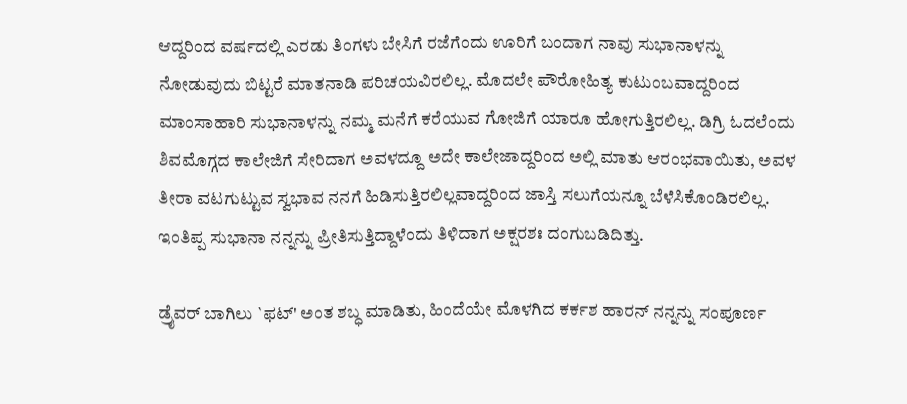ಆದ್ದರಿಂದ ವರ್ಷದಲ್ಲಿ ಎರಡು ತಿಂಗಳು ಬೇಸಿಗೆ ರಜೆಗೆಂದು ಊರಿಗೆ ಬಂದಾಗ ನಾವು ಸುಭಾನಾಳನ್ನು ನೋಡುವುದು ಬಿಟ್ಟರೆ ಮಾತನಾಡಿ ಪರಿಚಯವಿರಲಿಲ್ಲ. ಮೊದಲೇ ಪೌರೋಹಿತ್ಯ ಕುಟುಂಬವಾದ್ದರಿಂದ ಮಾಂಸಾಹಾರಿ ಸುಭಾನಾಳನ್ನು ನಮ್ಮ ಮನೆಗೆ ಕರೆಯುವ ಗೋಜಿಗೆ ಯಾರೂ ಹೋಗುತ್ತಿರಲಿಲ್ಲ. ಡಿಗ್ರಿ ಓದಲೆಂದು ಶಿವಮೊಗ್ಗದ ಕಾಲೇಜಿಗೆ ಸೇರಿದಾಗ ಅವಳದ್ದೂ ಅದೇ ಕಾಲೇಜಾದ್ದರಿಂದ ಅಲ್ಲಿ ಮಾತು ಆರಂಭವಾಯಿತು, ಅವಳ ತೀರಾ ವಟಗುಟ್ಟುವ ಸ್ವಭಾವ ನನಗೆ ಹಿಡಿಸುತ್ತಿರಲಿಲ್ಲವಾದ್ದರಿಂದ ಜಾಸ್ತಿ ಸಲುಗೆಯನ್ನೂ ಬೆಳೆಸಿಕೊಂಡಿರಲಿಲ್ಲ. ಇಂತಿಪ್ಪ ಸುಭಾನಾ ನನ್ನನ್ನು ಪ್ರೀತಿಸುತ್ತಿದ್ದಾಳೆಂದು ತಿಳಿದಾಗ ಅಕ್ಷರಶಃ ದಂಗುಬಡಿದಿತ್ತು.

ಡ್ರೈವರ್ ಬಾಗಿಲು `ಫಟ್' ಅಂತ ಶಬ್ಧ ಮಾಡಿತು, ಹಿಂದೆಯೇ ಮೊಳಗಿದ ಕರ್ಕಶ ಹಾರನ್ ನನ್ನನ್ನು ಸಂಪೂರ್ಣ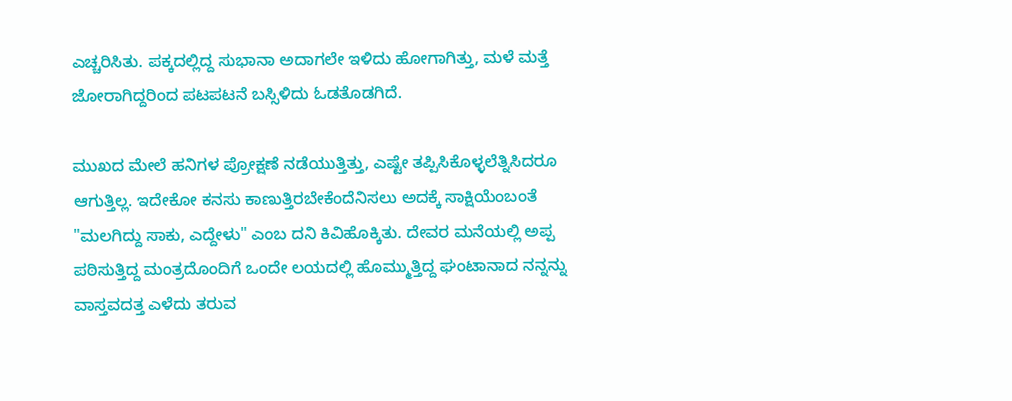ಎಚ್ಚರಿಸಿತು. ಪಕ್ಕದಲ್ಲಿದ್ದ ಸುಭಾನಾ ಅದಾಗಲೇ ಇಳಿದು ಹೋಗಾಗಿತ್ತು, ಮಳೆ ಮತ್ತೆ ಜೋರಾಗಿದ್ದರಿಂದ ಪಟಪಟನೆ ಬಸ್ಸಿಳಿದು ಓಡತೊಡಗಿದೆ.

ಮುಖದ ಮೇಲೆ ಹನಿಗಳ ಪ್ರೋಕ್ಷಣೆ ನಡೆಯುತ್ತಿತ್ತು, ಎಷ್ಟೇ ತಪ್ಪಿಸಿಕೊಳ್ಳಲೆತ್ನಿಸಿದರೂ ಆಗುತ್ತಿಲ್ಲ. ಇದೇಕೋ ಕನಸು ಕಾಣುತ್ತಿರಬೇಕೆಂದೆನಿಸಲು ಅದಕ್ಕೆ ಸಾಕ್ಷಿಯೆಂಬಂತೆ "ಮಲಗಿದ್ದು ಸಾಕು, ಎದ್ದೇಳು" ಎಂಬ ದನಿ ಕಿವಿಹೊಕ್ಕಿತು. ದೇವರ ಮನೆಯಲ್ಲಿ ಅಪ್ಪ ಪಠಿಸುತ್ತಿದ್ದ ಮಂತ್ರದೊಂದಿಗೆ ಒಂದೇ ಲಯದಲ್ಲಿ ಹೊಮ್ಮುತ್ತಿದ್ದ ಘಂಟಾನಾದ ನನ್ನನ್ನು ವಾಸ್ತವದತ್ತ ಎಳೆದು ತರುವ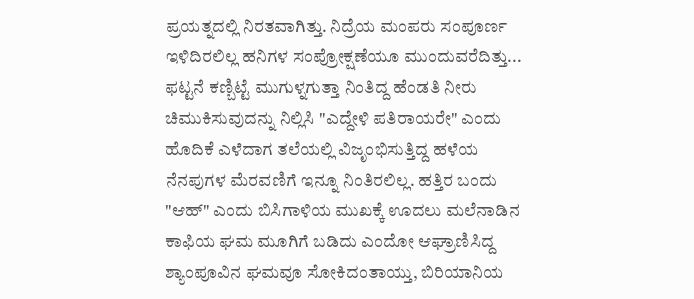ಪ್ರಯತ್ನದಲ್ಲಿ ನಿರತವಾಗಿತ್ತು. ನಿದ್ರೆಯ ಮಂಪರು ಸಂಪೂರ್ಣ ಇಳಿದಿರಲಿಲ್ಲ ಹನಿಗಳ ಸಂಪ್ರೋಕ್ಷಣೆಯೂ ಮುಂದುವರೆದಿತ್ತು... ಫಟ್ಟನೆ ಕಣ್ಬಿಟ್ಟೆ ಮುಗುಳ್ನಗುತ್ತಾ ನಿಂತಿದ್ದ ಹೆಂಡತಿ ನೀರು ಚಿಮುಕಿಸುವುದನ್ನು ನಿಲ್ಲಿಸಿ "ಎದ್ದೇಳಿ ಪತಿರಾಯರೇ" ಎಂದು ಹೊದಿಕೆ ಎಳೆದಾಗ ತಲೆಯಲ್ಲಿ ವಿಜೃಂಭಿಸುತ್ತಿದ್ದ ಹಳೆಯ ನೆನಪುಗಳ ಮೆರವಣಿಗೆ ಇನ್ನೂ ನಿಂತಿರಲಿಲ್ಲ. ಹತ್ತಿರ ಬಂದು "ಆಹ್" ಎಂದು ಬಿಸಿಗಾಳಿಯ ಮುಖಕ್ಕೆ ಊದಲು ಮಲೆನಾಡಿನ ಕಾಫಿಯ ಘಮ ಮೂಗಿಗೆ ಬಡಿದು ಎಂದೋ ಆಘ್ರಾಣಿಸಿದ್ದ ಶ್ಯಾಂಪೂವಿನ ಘಮವೂ ಸೋಕಿದಂತಾಯ್ತು, ಬಿರಿಯಾನಿಯ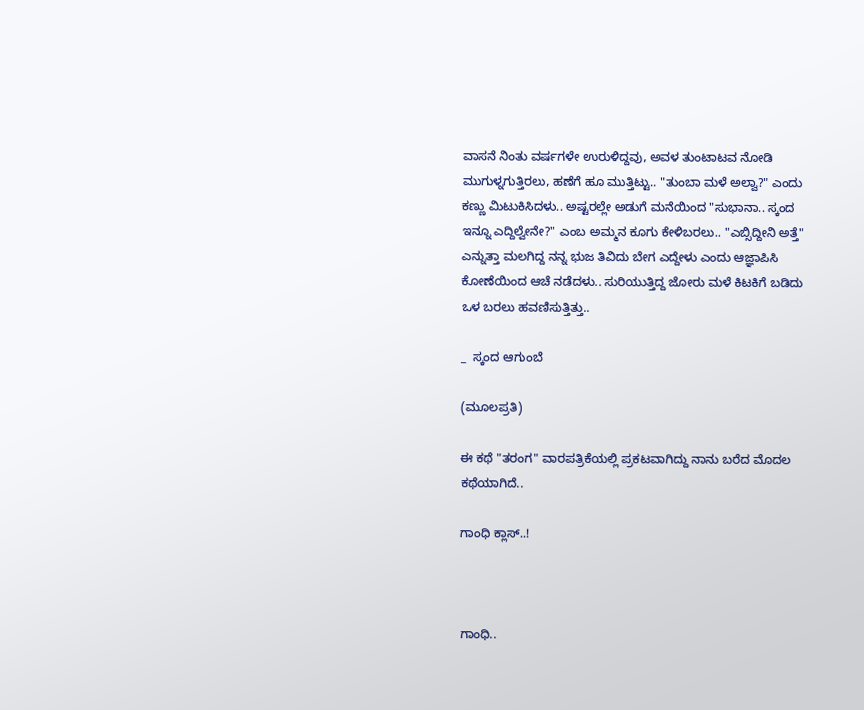ವಾಸನೆ ನಿಂತು ವರ್ಷಗಳೇ ಉರುಳಿದ್ದವು, ಅವಳ ತುಂಟಾಟವ ನೋಡಿ ಮುಗುಳ್ನಗುತ್ತಿರಲು, ಹಣೆಗೆ ಹೂ ಮುತ್ತಿಟ್ಟು.. "ತುಂಬಾ ಮಳೆ ಅಲ್ವಾ?" ಎಂದು ಕಣ್ಣು ಮಿಟುಕಿಸಿದಳು.. ಅಷ್ಟರಲ್ಲೇ ಅಡುಗೆ ಮನೆಯಿಂದ "ಸುಭಾನಾ.. ಸ್ಕಂದ ಇನ್ನೂ ಎದ್ದಿಲ್ವೇನೇ?" ಎಂಬ ಅಮ್ಮನ ಕೂಗು ಕೇಳಿಬರಲು.. "ಎಬ್ಸಿದ್ದೀನಿ ಅತ್ತೆ" ಎನ್ನುತ್ತಾ ಮಲಗಿದ್ದ ನನ್ನ ಭುಜ ತಿವಿದು ಬೇಗ ಎದ್ದೇಳು ಎಂದು ಆಜ್ಞಾಪಿಸಿ ಕೋಣೆಯಿಂದ ಆಚೆ ನಡೆದಳು.. ಸುರಿಯುತ್ತಿದ್ದ ಜೋರು ಮಳೆ ಕಿಟಕಿಗೆ ಬಡಿದು ಒಳ ಬರಲು ಹವಣಿಸುತ್ತಿತ್ತು..

_  ಸ್ಕಂದ ಆಗುಂಬೆ

(ಮೂಲಪ್ರತಿ)

ಈ ಕಥೆ "ತರಂಗ" ವಾರಪತ್ರಿಕೆಯಲ್ಲಿ ಪ್ರಕಟವಾಗಿದ್ದು ನಾನು ಬರೆದ ಮೊದಲ ಕಥೆಯಾಗಿದೆ..

ಗಾಂಧಿ ಕ್ಲಾಸ್..!



ಗಾಂಧಿ..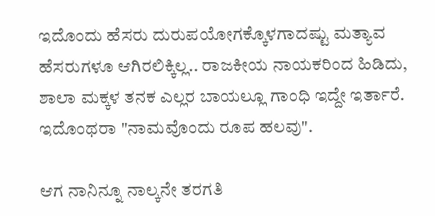ಇದೊಂದು ಹೆಸರು ದುರುಪಯೋಗಕ್ಕೊಳಗಾದಷ್ಟು ಮತ್ಯಾವ ಹೆಸರುಗಳೂ ಆಗಿರಲಿಕ್ಕಿಲ್ಲ.. ರಾಜಕೀಯ ನಾಯಕರಿಂದ ಹಿಡಿದು, ಶಾಲಾ ಮಕ್ಕಳ ತನಕ ಎಲ್ಲರ ಬಾಯಲ್ಲೂ ಗಾಂಧಿ ಇದ್ದೇ ಇರ್ತಾರೆ. ಇದೊಂಥರಾ "ನಾಮವೊಂದು ರೂಪ ಹಲವು".

ಆಗ ನಾನಿನ್ನೂ ನಾಲ್ಕನೇ ತರಗತಿ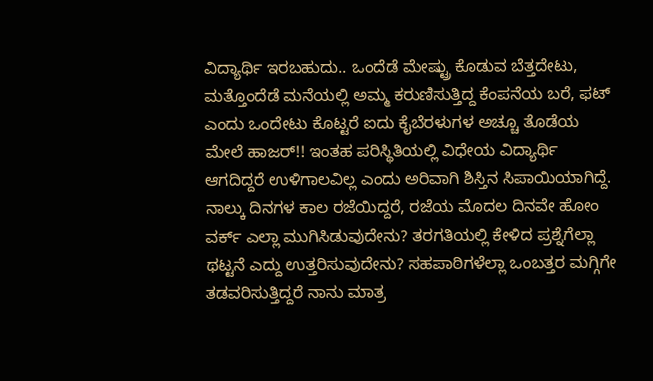ವಿದ್ಯಾರ್ಥಿ ಇರಬಹುದು.. ಒಂದೆಡೆ ಮೇಷ್ಟ್ರು ಕೊಡುವ ಬೆತ್ತದೇಟು, ಮತ್ತೊಂದೆಡೆ ಮನೆಯಲ್ಲಿ ಅಮ್ಮ ಕರುಣಿಸುತ್ತಿದ್ದ ಕೆಂಪನೆಯ ಬರೆ, ಫಟ್ ಎಂದು ಒಂದೇಟು ಕೊಟ್ಟರೆ ಐದು ಕೈಬೆರಳುಗಳ ಅಚ್ಚೂ ತೊಡೆಯ ಮೇಲೆ ಹಾಜರ್!! ಇಂತಹ ಪರಿಸ್ಥಿತಿಯಲ್ಲಿ ವಿಧೇಯ ವಿದ್ಯಾರ್ಥಿ ಆಗದಿದ್ದರೆ ಉಳಿಗಾಲವಿಲ್ಲ ಎಂದು ಅರಿವಾಗಿ ಶಿಸ್ತಿನ ಸಿಪಾಯಿಯಾಗಿದ್ದೆ. ನಾಲ್ಕು ದಿನಗಳ ಕಾಲ ರಜೆಯಿದ್ದರೆ, ರಜೆಯ ಮೊದಲ ದಿನವೇ ಹೋಂ ವರ್ಕ್ ಎಲ್ಲಾ ಮುಗಿಸಿಡುವುದೇನು? ತರಗತಿಯಲ್ಲಿ ಕೇಳಿದ ಪ್ರಶ್ನೆಗೆಲ್ಲಾ ಥಟ್ಟನೆ ಎದ್ದು ಉತ್ತರಿಸುವುದೇನು? ಸಹಪಾಠಿಗಳೆಲ್ಲಾ ಒಂಬತ್ತರ ಮಗ್ಗಿಗೇ ತಡವರಿಸುತ್ತಿದ್ದರೆ ನಾನು ಮಾತ್ರ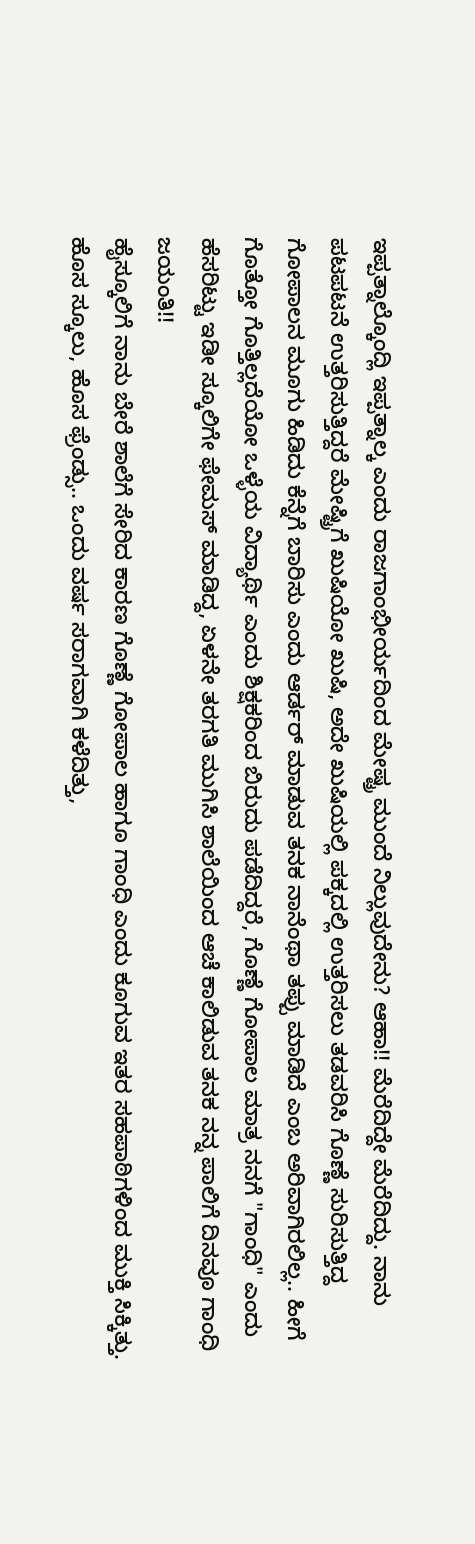ಇಪ್ಪತ್ನಾಲ್ಕೊಂದ್ಲಿ ಇಪ್ಪತ್ನಾಲ್ಕ ಎಂದು ರಾಜಗಾಂಭೀರ್ಯದಿಂದ ಮೇಷ್ಟ್ರ ಮುಂದೆ ನಿಲ್ಲುವುದೇನು? ಆಹಾ!! ಮೆರೆದಿದ್ದೇ ಮೆರೆದಿದ್ದು. ನಾನು ಪಟಪಟನೆ ಉತ್ತರಿಸುತ್ತಿದ್ದರೆ ಮೇಷ್ಟ್ರಿಗೆ ಖುಷಿಯೋ ಖುಷಿ, ಅದೇ ಖುಷಿಯಲ್ಲಿ ಪಕ್ಕದಲ್ಲಿ ಉತ್ತರಿಸಲು ತಡವರಿಸಿ ಗೊಣ್ಣೆ ಸುರಿಸುತ್ತಿದ್ದ ಗೋಪಾಲನ ಮೂಗು ಹಿಡಿದು ಕೆನ್ನೆಗೆ ಬಾರಿಸು ಎಂದು ಆರ್ಡರ್ ಮಾಡುವ ತನಕ ನಾನೆಂಥಾ ತಪ್ಪು ಮಾಡಿದೆ ಎಂಬ ಅರಿವಾಗಿರಲಿಲ್ಲ.. ಹೀಗೆ ಗೊತ್ತೋ ಗೊತ್ತಿಲ್ಲದೆಯೋ ಒಳ್ಳೆಯ ವಿದ್ಯಾರ್ಥಿ ಎಂದು ಶಿಕ್ಷಕರಿಂದ ಬಿರುದು ಪಡೆದಿದ್ದರೆ, ಗೊಣ್ಣೆ ಗೋಪಾಲ ಮಾತ್ರ ನನಗೆ "ಗಾಂಧಿ" ಎಂದು ಹೆಸರಿಟ್ಟು ಇಡೀ ಸ್ಕೂಲಿಗೇ ಫೇಮಸ್ ಮಾಡಿದ್ದ, ಏಳನೇ ತರಗತಿ ಮುಗಿಸಿ ಶಾಲೆಯಿಂದ ಆಚೆ ಕಾಲಿಡುವ ತನಕ ನನ್ನ ಪಾಲಿಗೆ ದಿನವೂ ಗಾಂಧಿ ಜಯಂತಿ!!
ಹೈಸ್ಕೂಲಿಗೆ ನಾನು ಬೇರೆ ಶಾಲೆಗೆ ಸೇರಿದ ಕಾರಣ ಗೊಣ್ಣೆ ಗೋಪಾಲ ಹಾಗೂ ಗಾಂಧಿ ಎಂದು ಕೂಗುವ ಇತರ ಸಹಪಾಠಿಗಳಿಂದ ಮುಕ್ತಿ ಸಿಕ್ಕಿತ್ತು. ಹೊಸ ಸ್ಕೂಲು, ಹೊಸ ಫ್ರೆಂಡ್ಸು.. ಒಂದು ವರ್ಷ ಸರಾಗವಾಗಿ ಕಳೆದಿತ್ತು,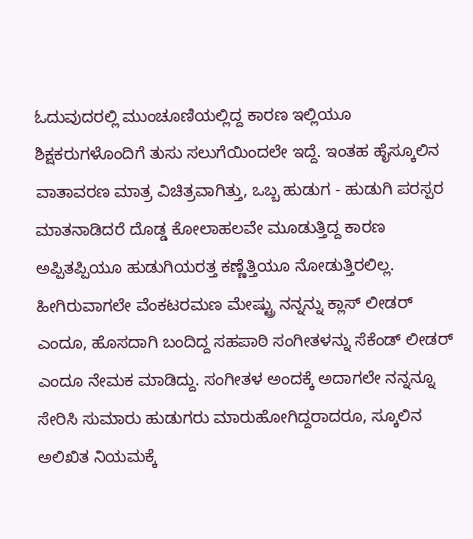ಓದುವುದರಲ್ಲಿ ಮುಂಚೂಣಿಯಲ್ಲಿದ್ದ ಕಾರಣ ಇಲ್ಲಿಯೂ ಶಿಕ್ಷಕರುಗಳೊಂದಿಗೆ ತುಸು ಸಲುಗೆಯಿಂದಲೇ ಇದ್ದೆ. ಇಂತಹ ಹೈಸ್ಕೂಲಿನ ವಾತಾವರಣ ಮಾತ್ರ ವಿಚಿತ್ರವಾಗಿತ್ತು, ಒಬ್ಬ ಹುಡುಗ - ಹುಡುಗಿ ಪರಸ್ಪರ ಮಾತನಾಡಿದರೆ ದೊಡ್ಡ ಕೋಲಾಹಲವೇ ಮೂಡುತ್ತಿದ್ದ ಕಾರಣ ಅಪ್ಪಿತಪ್ಪಿಯೂ ಹುಡುಗಿಯರತ್ತ ಕಣ್ಣೆತ್ತಿಯೂ ನೋಡುತ್ತಿರಲಿಲ್ಲ. ಹೀಗಿರುವಾಗಲೇ ವೆಂಕಟರಮಣ ಮೇಷ್ಟ್ರು ನನ್ನನ್ನು ಕ್ಲಾಸ್ ಲೀಡರ್ ಎಂದೂ, ಹೊಸದಾಗಿ ಬಂದಿದ್ದ ಸಹಪಾಠಿ ಸಂಗೀತಳನ್ನು ಸೆಕೆಂಡ್ ಲೀಡರ್ ಎಂದೂ ನೇಮಕ ಮಾಡಿದ್ದು. ಸಂಗೀತಳ ಅಂದಕ್ಕೆ ಅದಾಗಲೇ ನನ್ನನ್ನೂ ಸೇರಿಸಿ ಸುಮಾರು ಹುಡುಗರು ಮಾರುಹೋಗಿದ್ದರಾದರೂ, ಸ್ಕೂಲಿನ ಅಲಿಖಿತ ನಿಯಮಕ್ಕೆ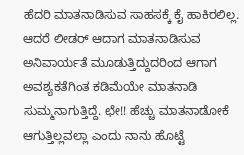ಹೆದರಿ ಮಾತನಾಡಿಸುವ ಸಾಹಸಕ್ಕೆ ಕೈ ಹಾಕಿರಲಿಲ್ಲ. ಆದರೆ ಲೀಡರ್ ಆದಾಗ ಮಾತನಾಡಿಸುವ ಅನಿವಾರ್ಯತೆ ಮೂಡುತ್ತಿದ್ದುದರಿಂದ ಆಗಾಗ ಅವಶ್ಯಕತೆಗಿಂತ ಕಡಿಮೆಯೇ ಮಾತನಾಡಿ ಸುಮ್ಮನಾಗುತ್ತಿದ್ದೆ. ಛೇ!! ಹೆಚ್ಚು ಮಾತನಾಡೋಕೆ ಆಗುತ್ತಿಲ್ಲವಲ್ಲಾ ಎಂದು ನಾನು ಹೊಟ್ಟೆ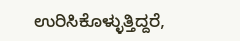ಉರಿಸಿಕೊಳ್ಳುತ್ತಿದ್ದರೆ,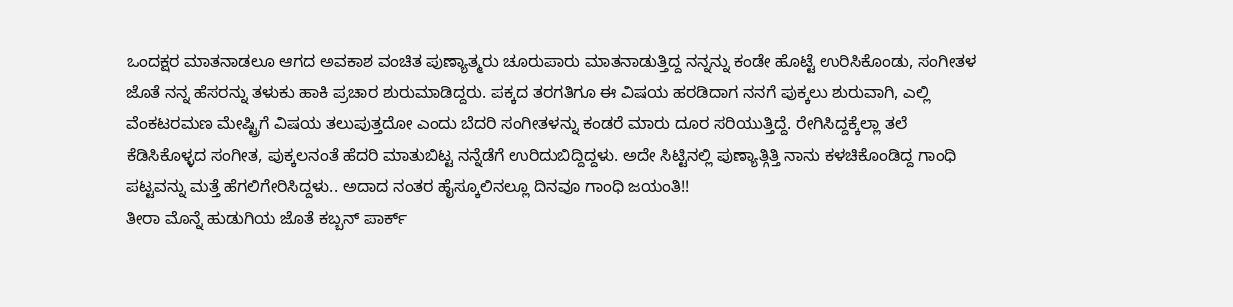ಒಂದಕ್ಷರ ಮಾತನಾಡಲೂ ಆಗದ ಅವಕಾಶ ವಂಚಿತ ಪುಣ್ಯಾತ್ಮರು ಚೂರುಪಾರು ಮಾತನಾಡುತ್ತಿದ್ದ ನನ್ನನ್ನು ಕಂಡೇ ಹೊಟ್ಟೆ ಉರಿಸಿಕೊಂಡು, ಸಂಗೀತಳ ಜೊತೆ ನನ್ನ ಹೆಸರನ್ನು ತಳುಕು ಹಾಕಿ ಪ್ರಚಾರ ಶುರುಮಾಡಿದ್ದರು. ಪಕ್ಕದ ತರಗತಿಗೂ ಈ ವಿಷಯ ಹರಡಿದಾಗ ನನಗೆ ಪುಕ್ಕಲು ಶುರುವಾಗಿ, ಎಲ್ಲಿ ವೆಂಕಟರಮಣ ಮೇಷ್ಟ್ರಿಗೆ ವಿಷಯ ತಲುಪುತ್ತದೋ ಎಂದು ಬೆದರಿ ಸಂಗೀತಳನ್ನು ಕಂಡರೆ ಮಾರು ದೂರ ಸರಿಯುತ್ತಿದ್ದೆ. ರೇಗಿಸಿದ್ದಕ್ಕೆಲ್ಲಾ ತಲೆ ಕೆಡಿಸಿಕೊಳ್ಳದ ಸಂಗೀತ, ಪುಕ್ಕಲನಂತೆ ಹೆದರಿ ಮಾತುಬಿಟ್ಟ ನನ್ನೆಡೆಗೆ ಉರಿದುಬಿದ್ದಿದ್ದಳು. ಅದೇ ಸಿಟ್ಟಿನಲ್ಲಿ ಪುಣ್ಯಾತ್ಗಿತ್ತಿ ನಾನು ಕಳಚಿಕೊಂಡಿದ್ದ ಗಾಂಧಿ ಪಟ್ಟವನ್ನು ಮತ್ತೆ ಹೆಗಲಿಗೇರಿಸಿದ್ದಳು.. ಅದಾದ ನಂತರ ಹೈಸ್ಕೂಲಿನಲ್ಲೂ ದಿನವೂ ಗಾಂಧಿ ಜಯಂತಿ!!
ತೀರಾ ಮೊನ್ನೆ ಹುಡುಗಿಯ ಜೊತೆ ಕಬ್ಬನ್ ಪಾರ್ಕ್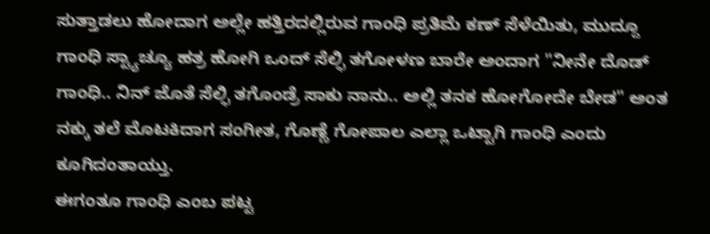ಸುತ್ತಾಡಲು ಹೋದಾಗ ಅಲ್ಲೇ ಹತ್ತಿರದಲ್ಲಿರುವ ಗಾಂಧಿ ಪ್ರತಿಮೆ ಕಣ್ ಸೆಳೆಯಿತು, ಮುದ್ದೂ ಗಾಂಧಿ ಸ್ಟ್ಯಾಚ್ಯೂ ಹತ್ರ ಹೋಗಿ ಒಂದ್ ಸೆಲ್ಫಿ ತಗೋಳಣ ಬಾರೇ ಅಂದಾಗ "ನೀನೇ ದೊಡ್ ಗಾಂಧಿ.. ನಿನ್ ಜೊತೆ ಸೆಲ್ಫಿ ತಗೊಂಡ್ರೆ ಸಾಕು ನಾನು.. ಅಲ್ಲಿ ತನಕ ಹೋಗೋದೇ ಬೇಡ" ಅಂತ ನಕ್ಕು ತಲೆ ಮೊಟಕಿದಾಗ ಸಂಗೀತ, ಗೊಣ್ಣೆ ಗೋಪಾಲ ಎಲ್ಲಾ ಒಟ್ಟಾಗಿ ಗಾಂಧಿ ಎಂದು ಕೂಗಿದಂತಾಯ್ತು.
ಈಗಂತೂ ಗಾಂಧಿ ಎಂಬ ಪಟ್ಟ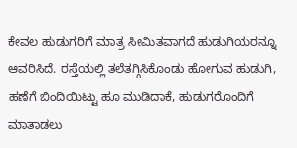ಕೇವಲ ಹುಡುಗರಿಗೆ ಮಾತ್ರ ಸೀಮಿತವಾಗದೆ ಹುಡುಗಿಯರನ್ನೂ ಆವರಿಸಿದೆ. ರಸ್ತೆಯಲ್ಲಿ ತಲೆತಗ್ಗಿಸಿಕೊಂಡು ಹೋಗುವ ಹುಡುಗಿ, ಹಣೆಗೆ ಬಿಂದಿಯಿಟ್ಟು ಹೂ ಮುಡಿದಾಕೆ, ಹುಡುಗರೊಂದಿಗೆ ಮಾತಾಡಲು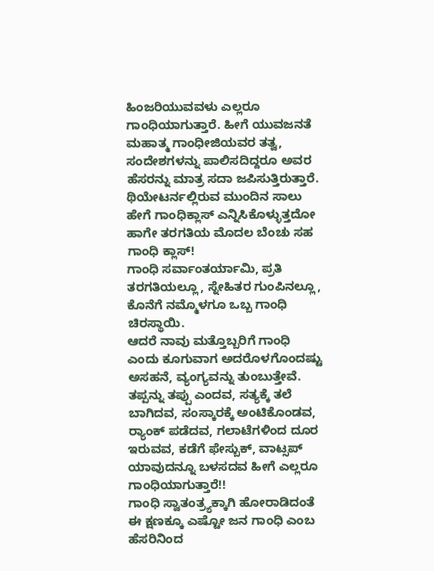ಹಿಂಜರಿಯುವವಳು ಎಲ್ಲರೂ ಗಾಂಧಿಯಾಗುತ್ತಾರೆ. ಹೀಗೆ ಯುವಜನತೆ ಮಹಾತ್ಮ ಗಾಂಧೀಜಿಯವರ ತತ್ವ, ಸಂದೇಶಗಳನ್ನು ಪಾಲಿಸದಿದ್ದರೂ ಅವರ ಹೆಸರನ್ನು ಮಾತ್ರ ಸದಾ ಜಪಿಸುತ್ತಿರುತ್ತಾರೆ. ಥಿಯೇಟರ್ನಲ್ಲಿರುವ ಮುಂದಿನ ಸಾಲು ಹೇಗೆ ಗಾಂಧಿಕ್ಲಾಸ್ ಎನ್ನಿಸಿಕೊಳ್ಳುತ್ತದೋ ಹಾಗೇ ತರಗತಿಯ ಮೊದಲ ಬೆಂಚು ಸಹ ಗಾಂಧಿ ಕ್ಲಾಸ್!
ಗಾಂಧಿ ಸರ್ವಾಂತರ್ಯಾಮಿ, ಪ್ರತಿ ತರಗತಿಯಲ್ಲೂ, ಸ್ನೇಹಿತರ ಗುಂಪಿನಲ್ಲೂ, ಕೊನೆಗೆ ನಮ್ಮೊಳಗೂ ಒಬ್ಬ ಗಾಂಧಿ ಚಿರಸ್ಥಾಯಿ.
ಆದರೆ ನಾವು ಮತ್ತೊಬ್ಬರಿಗೆ ಗಾಂಧಿ ಎಂದು ಕೂಗುವಾಗ ಅದರೊಳಗೊಂದಷ್ಟು ಅಸಹನೆ, ವ್ಯಂಗ್ಯವನ್ನು ತುಂಬುತ್ತೇವೆ. ತಪ್ಪನ್ನು ತಪ್ಪು ಎಂದವ, ಸತ್ಯಕ್ಕೆ ತಲೆ ಬಾಗಿದವ, ಸಂಸ್ಕಾರಕ್ಕೆ ಅಂಟಿಕೊಂಡವ, ರ‌್ಯಾಂಕ್ ಪಡೆದವ, ಗಲಾಟೆಗಳಿಂದ ದೂರ ಇರುವವ, ಕಡೆಗೆ ಫೇಸ್ಬುಕ್, ವಾಟ್ಸಪ್ ಯಾವುದನ್ನೂ ಬಳಸದವ ಹೀಗೆ ಎಲ್ಲರೂ ಗಾಂಧಿಯಾಗುತ್ತಾರೆ!!
ಗಾಂಧಿ ಸ್ವಾತಂತ್ರ್ಯಕ್ಕಾಗಿ ಹೋರಾಡಿದಂತೆ ಈ ಕ್ಷಣಕ್ಕೂ ಎಷ್ಟೋ ಜನ ಗಾಂಧಿ ಎಂಬ ಹೆಸರಿನಿಂದ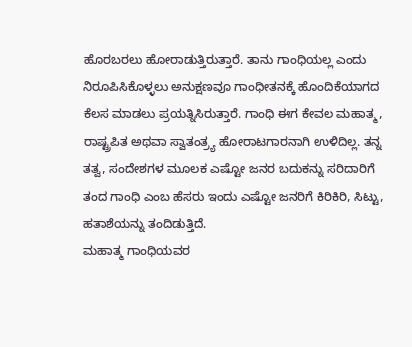ಹೊರಬರಲು ಹೋರಾಡುತ್ತಿರುತ್ತಾರೆ. ತಾನು ಗಾಂಧಿಯಲ್ಲ ಎಂದು ನಿರೂಪಿಸಿಕೊಳ್ಳಲು ಅನುಕ್ಷಣವೂ ಗಾಂಧೀತನಕ್ಕೆ ಹೊಂದಿಕೆಯಾಗದ ಕೆಲಸ ಮಾಡಲು ಪ್ರಯತ್ನಿಸಿರುತ್ತಾರೆ. ಗಾಂಧಿ ಈಗ ಕೇವಲ ಮಹಾತ್ಮ, ರಾಷ್ಟ್ರಪಿತ ಅಥವಾ ಸ್ವಾತಂತ್ರ್ಯ ಹೋರಾಟಗಾರನಾಗಿ ಉಳಿದಿಲ್ಲ. ತನ್ನ ತತ್ವ, ಸಂದೇಶಗಳ ಮೂಲಕ ಎಷ್ಟೋ ಜನರ ಬದುಕನ್ನು ಸರಿದಾರಿಗೆ ತಂದ ಗಾಂಧಿ ಎಂಬ ಹೆಸರು ಇಂದು ಎಷ್ಟೋ ಜನರಿಗೆ ಕಿರಿಕಿರಿ, ಸಿಟ್ಟು, ಹತಾಶೆಯನ್ನು ತಂದಿಡುತ್ತಿದೆ.
ಮಹಾತ್ಮ ಗಾಂಧಿಯವರ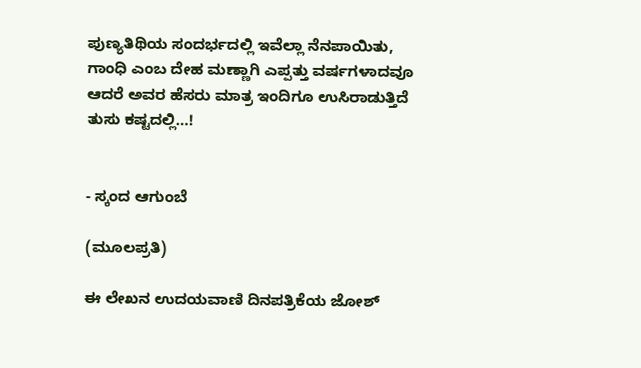ಪುಣ್ಯತಿಥಿಯ ಸಂದರ್ಭದಲ್ಲಿ ಇವೆಲ್ಲಾ ನೆನಪಾಯಿತು, ಗಾಂಧಿ ಎಂಬ ದೇಹ ಮಣ್ಣಾಗಿ ಎಪ್ಪತ್ತು ವರ್ಷಗಳಾದವೂ ಆದರೆ ಅವರ ಹೆಸರು ಮಾತ್ರ ಇಂದಿಗೂ ಉಸಿರಾಡುತ್ತಿದೆ ತುಸು ಕಷ್ಟದಲ್ಲಿ…!


- ಸ್ಕಂದ ಆಗುಂಬೆ

(ಮೂಲಪ್ರತಿ)

ಈ ಲೇಖನ ಉದಯವಾಣಿ ದಿನಪತ್ರಿಕೆಯ ಜೋಶ್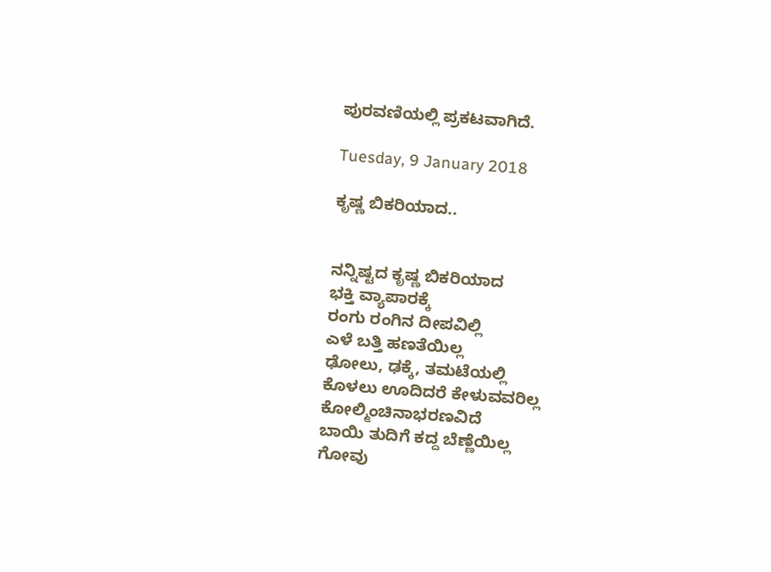ಪುರವಣಿಯಲ್ಲಿ ಪ್ರಕಟವಾಗಿದೆ.

Tuesday, 9 January 2018

ಕೃಷ್ಣ ಬಿಕರಿಯಾದ..


ನನ್ನಿಷ್ಟದ ಕೃಷ್ಣ ಬಿಕರಿಯಾದ
ಭಕ್ತಿ ವ್ಯಾಪಾರಕ್ಕೆ
ರಂಗು ರಂಗಿನ ದೀಪವಿಲ್ಲಿ
ಎಳೆ ಬತ್ತಿ ಹಣತೆಯಿಲ್ಲ
ಢೋಲು, ಢಕ್ಕೆ, ತಮಟೆಯಲ್ಲಿ
ಕೊಳಲು ಊದಿದರೆ ಕೇಳುವವರಿಲ್ಲ
ಕೋಲ್ಮಿಂಚಿನಾಭರಣವಿದೆ
ಬಾಯಿ ತುದಿಗೆ ಕದ್ದ ಬೆಣ್ಣೆಯಿಲ್ಲ
ಗೋವು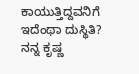ಕಾಯುತ್ತಿದ್ದವನಿಗೆ
ಇದೆಂಥಾ ದುಸ್ಥಿತಿ?
ನನ್ನ ಕೃಷ್ಣ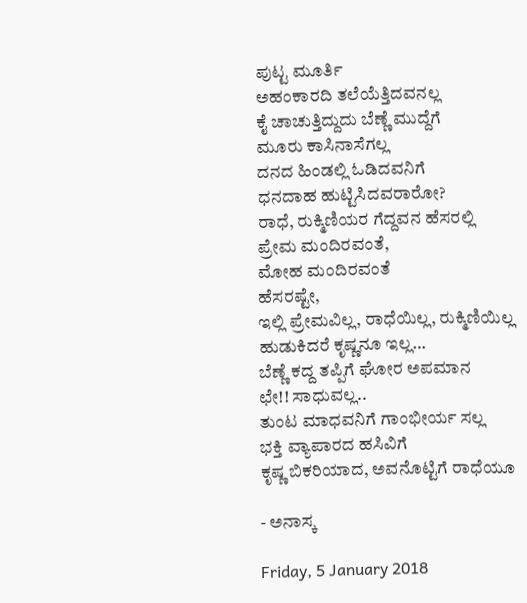ಪುಟ್ಟ ಮೂರ್ತಿ
ಅಹಂಕಾರದಿ ತಲೆಯೆತ್ತಿದವನಲ್ಲ
ಕೈ ಚಾಚುತ್ತಿದ್ದುದು ಬೆಣ್ಣೆ ಮುದ್ದೆಗೆ
ಮೂರು ಕಾಸಿನಾಸೆಗಲ್ಲ
ದನದ ಹಿಂಡಲ್ಲಿ ಓಡಿದವನಿಗೆ
ಧನದಾಹ ಹುಟ್ಟಿಸಿದವರಾರೋ?
ರಾಧೆ, ರುಕ್ಮಿಣಿಯರ ಗೆದ್ದವನ ಹೆಸರಲ್ಲಿ
ಪ್ರೇಮ ಮಂದಿರವಂತೆ,
ಮೋಹ ಮಂದಿರವಂತೆ
ಹೆಸರಷ್ಟೇ,
ಇಲ್ಲಿ ಪ್ರೇಮವಿಲ್ಲ, ರಾಧೆಯಿಲ್ಲ, ರುಕ್ಮಿಣಿಯಿಲ್ಲ
ಹುಡುಕಿದರೆ ಕೃಷ್ಣನೂ ಇಲ್ಲ…
ಬೆಣ್ಣೆ ಕದ್ದ ತಪ್ಪಿಗೆ ಘೋರ ಅಪಮಾನ
ಛೇ!! ಸಾಧುವಲ್ಲ..
ತುಂಟ ಮಾಧವನಿಗೆ ಗಾಂಭೀರ್ಯ ಸಲ್ಲ
ಭಕ್ತಿ ವ್ಯಾಪಾರದ ಹಸಿವಿಗೆ
ಕೃಷ್ಣ ಬಿಕರಿಯಾದ, ಅವನೊಟ್ಟಿಗೆ ರಾಧೆಯೂ

- ಅನಾಸ್ಕ

Friday, 5 January 2018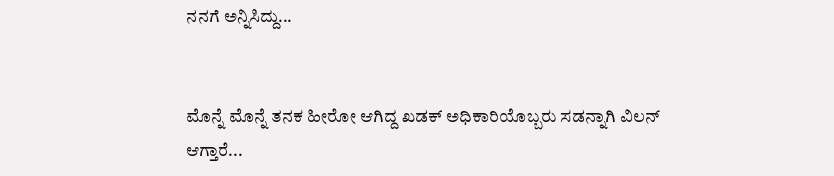ನನಗೆ ಅನ್ನಿಸಿದ್ದು...


ಮೊನ್ನೆ ಮೊನ್ನೆ ತನಕ ಹೀರೋ ಆಗಿದ್ದ ಖಡಕ್ ಅಧಿಕಾರಿಯೊಬ್ಬರು ಸಡನ್ನಾಗಿ ವಿಲನ್ ಆಗ್ತಾರೆ...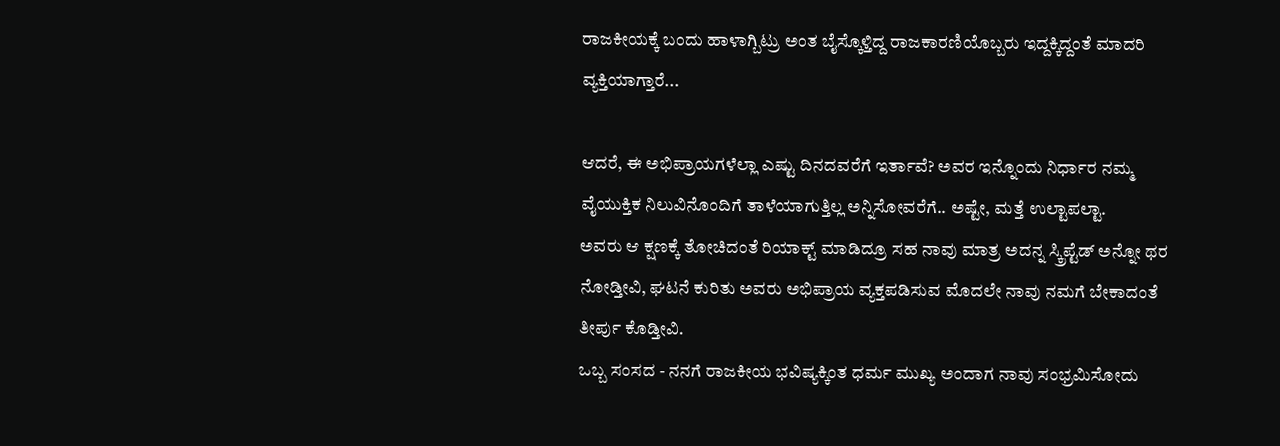ರಾಜಕೀಯಕ್ಕೆ ಬಂದು ಹಾಳಾಗ್ಬಿಟ್ರು ಅಂತ ಬೈಸ್ಕೊಳ್ತಿದ್ದ ರಾಜಕಾರಣಿಯೊಬ್ಬರು ಇದ್ದಕ್ಕಿದ್ದಂತೆ ಮಾದರಿ ವ್ಯಕ್ತಿಯಾಗ್ತಾರೆ...

ಆದರೆ, ಈ ಅಭಿಪ್ರಾಯಗಳೆಲ್ಲಾ ಎಷ್ಟು ದಿನದವರೆಗೆ ಇರ್ತಾವೆ? ಅವರ ಇನ್ನೊಂದು ನಿರ್ಧಾರ ನಮ್ಮ ವೈಯುಕ್ತಿಕ ನಿಲುವಿನೊಂದಿಗೆ ತಾಳೆಯಾಗುತ್ತಿಲ್ಲ ಅನ್ನಿಸೋವರೆಗೆ.. ಅಷ್ಟೇ, ಮತ್ತೆ ಉಲ್ಟಾಪಲ್ಟಾ.
ಅವರು ಆ ಕ್ಷಣಕ್ಕೆ ತೋಚಿದಂತೆ ರಿಯಾಕ್ಟ್ ಮಾಡಿದ್ರೂ ಸಹ ನಾವು ಮಾತ್ರ ಅದನ್ನ ಸ್ಕ್ರಿಪ್ಟೆಡ್ ಅನ್ನೋ ಥರ ನೋಡ್ತೀವಿ, ಘಟನೆ ಕುರಿತು ಅವರು ಅಭಿಪ್ರಾಯ ವ್ಯಕ್ತಪಡಿಸುವ ಮೊದಲೇ ನಾವು ನಮಗೆ ಬೇಕಾದಂತೆ ತೀರ್ಪು ಕೊಡ್ತೀವಿ.
ಒಬ್ಬ ಸಂಸದ - ನನಗೆ ರಾಜಕೀಯ ಭವಿಷ್ಯಕ್ಕಿಂತ ಧರ್ಮ ಮುಖ್ಯ ಅಂದಾಗ ನಾವು ಸಂಭ್ರಮಿಸೋದು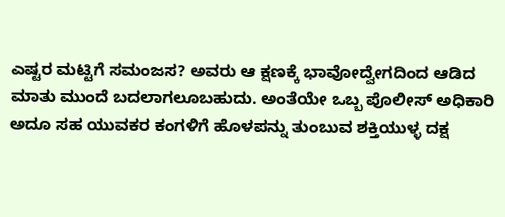ಎಷ್ಟರ ಮಟ್ಟಿಗೆ ಸಮಂಜಸ? ಅವರು ಆ ಕ್ಷಣಕ್ಕೆ ಭಾವೋದ್ವೇಗದಿಂದ ಆಡಿದ ಮಾತು ಮುಂದೆ ಬದಲಾಗಲೂಬಹುದು. ಅಂತೆಯೇ ಒಬ್ಬ ಪೊಲೀಸ್ ಅಧಿಕಾರಿ ಅದೂ ಸಹ ಯುವಕರ ಕಂಗಳಿಗೆ ಹೊಳಪನ್ನು ತುಂಬುವ ಶಕ್ತಿಯುಳ್ಳ ದಕ್ಷ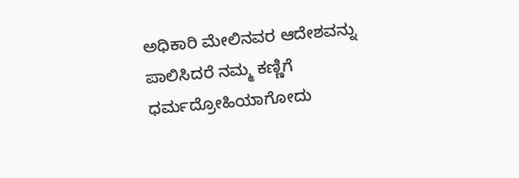ಅಧಿಕಾರಿ ಮೇಲಿನವರ ಆದೇಶವನ್ನು ಪಾಲಿಸಿದರೆ ನಮ್ಮ ಕಣ್ಣಿಗೆ ಧರ್ಮದ್ರೋಹಿಯಾಗೋದು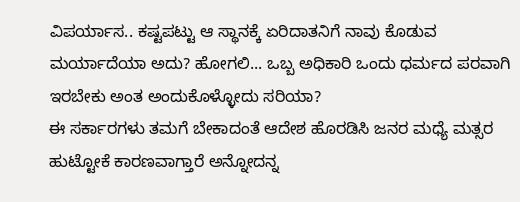ವಿಪರ್ಯಾಸ.. ಕಷ್ಟಪಟ್ಟು ಆ ಸ್ಥಾನಕ್ಕೆ ಏರಿದಾತನಿಗೆ ನಾವು ಕೊಡುವ ಮರ್ಯಾದೆಯಾ ಅದು? ಹೋಗಲಿ... ಒಬ್ಬ ಅಧಿಕಾರಿ ಒಂದು ಧರ್ಮದ ಪರವಾಗಿ ಇರಬೇಕು ಅಂತ ಅಂದುಕೊಳ್ಳೋದು ಸರಿಯಾ?
ಈ ಸರ್ಕಾರಗಳು ತಮಗೆ ಬೇಕಾದಂತೆ ಆದೇಶ ಹೊರಡಿಸಿ ಜನರ ಮಧ್ಯೆ ಮತ್ಸರ ಹುಟ್ಟೋಕೆ ಕಾರಣವಾಗ್ತಾರೆ ಅನ್ನೋದನ್ನ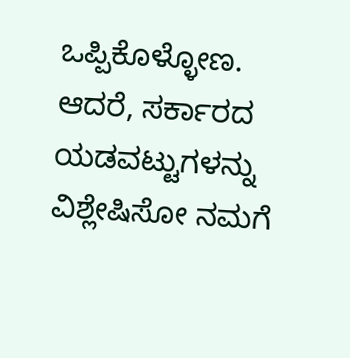ಒಪ್ಪಿಕೊಳ್ಳೋಣ. ಆದರೆ, ಸರ್ಕಾರದ ಯಡವಟ್ಟುಗಳನ್ನು ವಿಶ್ಲೇಷಿಸೋ ನಮಗೆ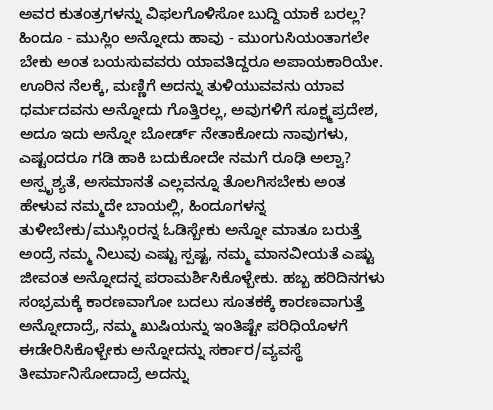ಅವರ ಕುತಂತ್ರಗಳನ್ನು ವಿಫಲಗೊಳಿಸೋ ಬುದ್ದಿ ಯಾಕೆ ಬರಲ್ಲ? ಹಿಂದೂ - ಮುಸ್ಲಿಂ ಅನ್ನೋದು ಹಾವು - ಮುಂಗುಸಿಯಂತಾಗಲೇ ಬೇಕು ಅಂತ ಬಯಸುವವರು ಯಾವತಿದ್ದರೂ ಅಪಾಯಕಾರಿಯೇ.
ಊರಿನ ನೆಲಕ್ಕೆ, ಮಣ್ಣಿಗೆ ಅದನ್ನು ತುಳಿಯುವವನು ಯಾವ ಧರ್ಮದವನು ಅನ್ನೋದು ಗೊತ್ತಿರಲ್ಲ, ಅವುಗಳಿಗೆ ಸೂಕ್ಷ್ಮಪ್ರದೇಶ, ಅದೂ ಇದು ಅನ್ನೋ ಬೋರ್ಡ್ ನೇತಾಕೋದು ನಾವುಗಳು, ಎಷ್ಟಂದರೂ ಗಡಿ ಹಾಕಿ ಬದುಕೋದೇ ನಮಗೆ ರೂಢಿ ಅಲ್ವಾ?
ಅಸ್ಪೃಶ್ಯತೆ, ಅಸಮಾನತೆ ಎಲ್ಲವನ್ನೂ ತೊಲಗಿಸಬೇಕು ಅಂತ ಹೇಳುವ ನಮ್ಮದೇ ಬಾಯಲ್ಲಿ, ಹಿಂದೂಗಳನ್ನ ತುಳೀಬೇಕು/ಮುಸ್ಲಿಂರನ್ನ ಓಡಿಸ್ಬೇಕು ಅನ್ನೋ ಮಾತೂ ಬರುತ್ತೆ ಅಂದ್ರೆ ನಮ್ಮ ನಿಲುವು ಎಷ್ಟು ಸ್ಪಷ್ಟ, ನಮ್ಮ ಮಾನವೀಯತೆ ಎಷ್ಟು ಜೀವಂತ ಅನ್ನೋದನ್ನ ಪರಾಮರ್ಶಿಸಿಕೊಳ್ಬೇಕು. ಹಬ್ಬ ಹರಿದಿನಗಳು ಸಂಭ್ರಮಕ್ಕೆ ಕಾರಣವಾಗೋ ಬದಲು ಸೂತಕಕ್ಕೆ ಕಾರಣವಾಗುತ್ತೆ ಅನ್ನೋದಾದ್ರೆ, ನಮ್ಮ ಖುಷಿಯನ್ನು ಇಂತಿಷ್ಟೇ ಪರಿಧಿಯೊಳಗೆ ಈಡೇರಿಸಿಕೊಳ್ಬೇಕು ಅನ್ನೋದನ್ನು ಸರ್ಕಾರ/ವ್ಯವಸ್ಥೆ ತೀರ್ಮಾನಿಸೋದಾದ್ರೆ ಅದನ್ನು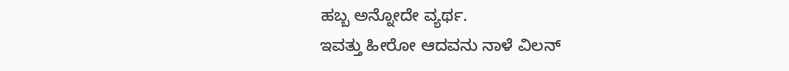ಹಬ್ಬ ಅನ್ನೋದೇ ವ್ಯರ್ಥ.
ಇವತ್ತು ಹೀರೋ ಆದವನು ನಾಳೆ ವಿಲನ್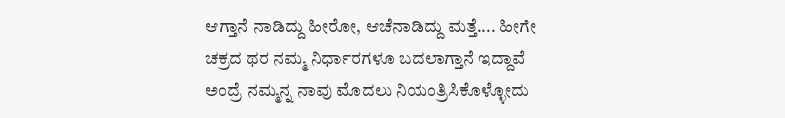ಆಗ್ತಾನೆ ನಾಡಿದ್ದು ಹೀರೋ, ಆಚೆನಾಡಿದ್ದು ಮತ್ತೆ.... ಹೀಗೇ ಚಕ್ರದ ಥರ ನಮ್ಮ ನಿರ್ಧಾರಗಳೂ ಬದಲಾಗ್ತಾನೆ ಇದ್ದಾವೆ ಅಂದ್ರೆ ನಮ್ಮನ್ನ ನಾವು ಮೊದಲು ನಿಯಂತ್ರಿಸಿಕೊಳ್ಳೋದು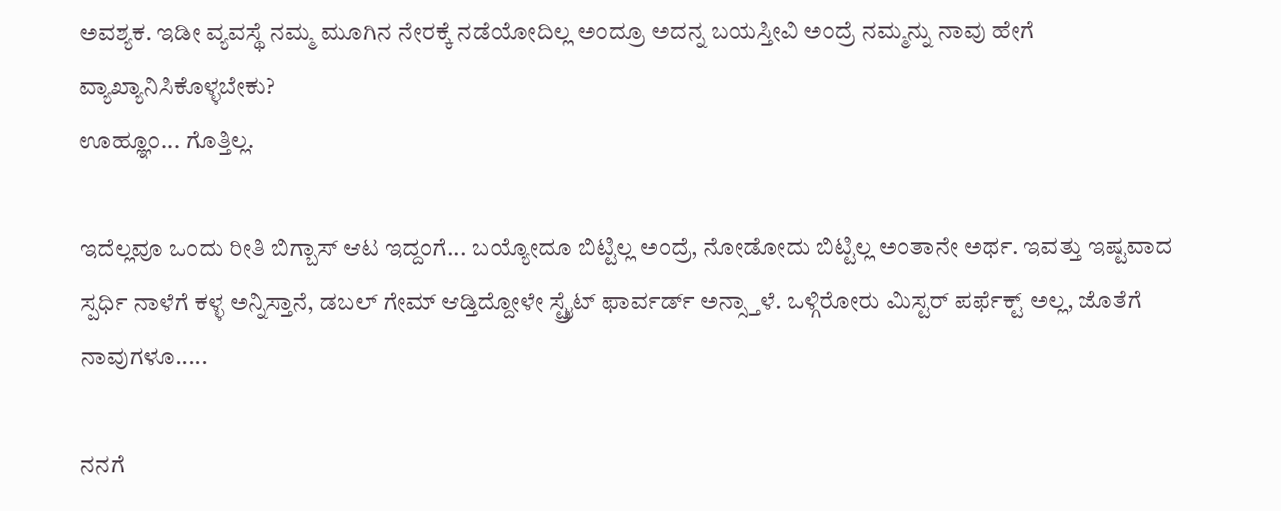ಅವಶ್ಯಕ. ಇಡೀ ವ್ಯವಸ್ಥೆ ನಮ್ಮ ಮೂಗಿನ ನೇರಕ್ಕೆ ನಡೆಯೋದಿಲ್ಲ ಅಂದ್ರೂ‌ ಅದನ್ನ ಬಯಸ್ತೀವಿ ಅಂದ್ರೆ ನಮ್ಮನ್ನು ನಾವು ಹೇಗೆ ವ್ಯಾಖ್ಯಾನಿಸಿಕೊಳ್ಳಬೇಕು?
ಊಹ್ಞೂಂ... ಗೊತ್ತಿಲ್ಲ.

ಇದೆಲ್ಲವೂ ಒಂದು ರೀತಿ ಬಿಗ್ಬಾಸ್ ಆಟ ಇದ್ದಂಗೆ... ಬಯ್ಯೋದೂ ಬಿಟ್ಟಿಲ್ಲ ಅಂದ್ರೆ, ನೋಡೋದು ಬಿಟ್ಟಿಲ್ಲ ಅಂತಾನೇ ಅರ್ಥ. ಇವತ್ತು ಇಷ್ಟವಾದ ಸ್ಪರ್ಧಿ ನಾಳೆಗೆ ಕಳ್ಳ ಅನ್ನಿಸ್ತಾನೆ, ಡಬಲ್ ಗೇಮ್ ಆಡ್ತಿದ್ದೋಳೇ ಸ್ಟ್ರೈಟ್ ಫಾರ್ವರ್ಡ್ ಅನ್ಸ್ತಾಳೆ. ಒಳ್ಗಿರೋರು ಮಿಸ್ಟರ್ ಪರ್ಫೆಕ್ಟ್ ಅಲ್ಲ, ಜೊತೆಗೆ ನಾವುಗಳೂ.....

ನನಗೆ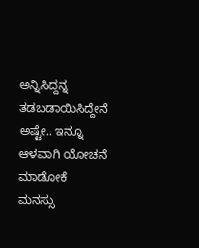ಅನ್ನಿಸಿದ್ದನ್ನ ತಡಬಡಾಯಿಸಿದ್ದೇನೆ ಅಷ್ಟೇ.. ಇನ್ನೂ ಆಳವಾಗಿ ಯೋಚನೆ ಮಾಡೋಕೆ ಮನಸ್ಸು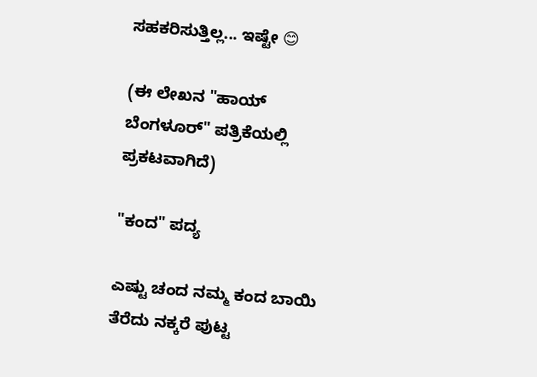ಸಹಕರಿಸುತ್ತಿಲ್ಲ... ಇಷ್ಟೇ 😊

(ಈ ಲೇಖನ "ಹಾಯ್ ಬೆಂಗಳೂರ್" ಪತ್ರಿಕೆಯಲ್ಲಿ ಪ್ರಕಟವಾಗಿದೆ)

"ಕಂದ" ಪದ್ಯ

ಎಷ್ಟು ಚಂದ ನಮ್ಮ ಕಂದ ಬಾಯಿ ತೆರೆದು ನಕ್ಕರೆ ಪುಟ್ಟ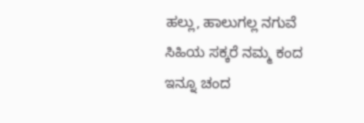ಹಲ್ಲು, ಹಾಲುಗಲ್ಲ ನಗುವೆ ಸಿಹಿಯ ಸಕ್ಕರೆ ನಮ್ಮ ಕಂದ ಇನ್ನೂ ಚಂದ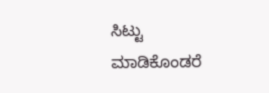ಸಿಟ್ಟು ಮಾಡಿಕೊಂಡರೆ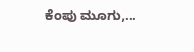ಕೆಂಪು ಮೂಗು,...